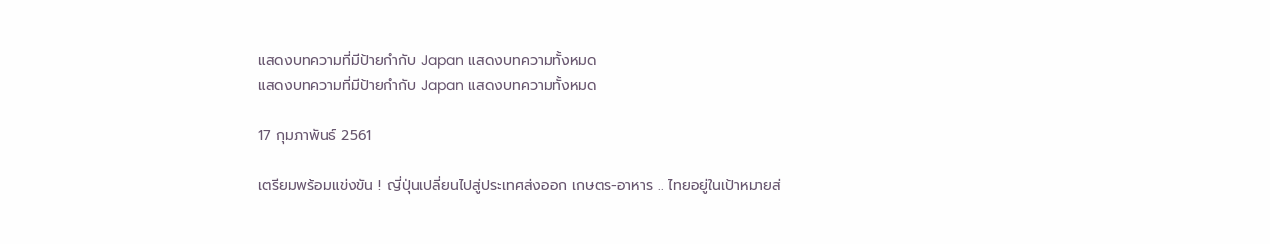แสดงบทความที่มีป้ายกำกับ Japan แสดงบทความทั้งหมด
แสดงบทความที่มีป้ายกำกับ Japan แสดงบทความทั้งหมด

17 กุมภาพันธ์ 2561

เตรียมพร้อมแข่งขัน ! ญี่ปุ่นเปลี่ยนไปสู่ประเทศส่งออก เกษตร-อาหาร .. ไทยอยู่ในเป้าหมายส่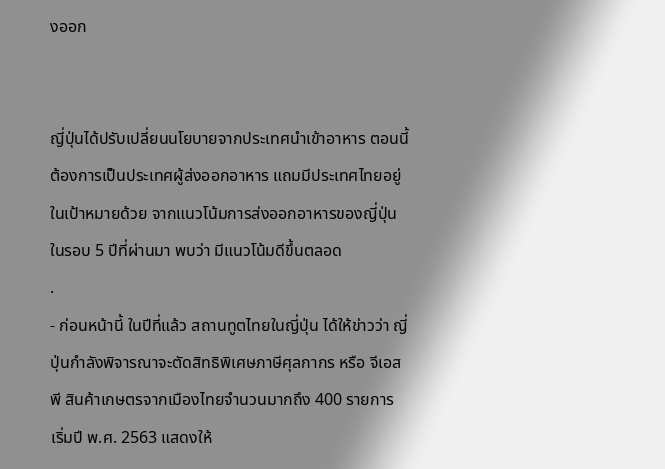งออก


ญี่ปุ่นได้ปรับเปลี่ยนนโยบายจากประเทศนำเข้าอาหาร ตอนนี้ต้องการเป็นประเทศผู้ส่งออกอาหาร แถมมีประเทศไทยอยู่ในเป้าหมายด้วย จากแนวโน้มการส่งออกอาหารของญี่ปุ่นในรอบ 5 ปีที่ผ่านมา พบว่า มีแนวโน้มดีขึ้นตลอด
.
- ก่อนหน้านี้ ในปีที่แล้ว สถานทูตไทยในญี่ปุ่น ได้ให้ข่าวว่า ญี่ปุ่นกำลังพิจารณาจะตัดสิทธิพิเศษภาษีศุลกากร หรือ จีเอสพี สินค้าเกษตรจากเมืองไทยจำนวนมากถึง 400 รายการ เริ่มปี พ.ศ. 2563 แสดงให้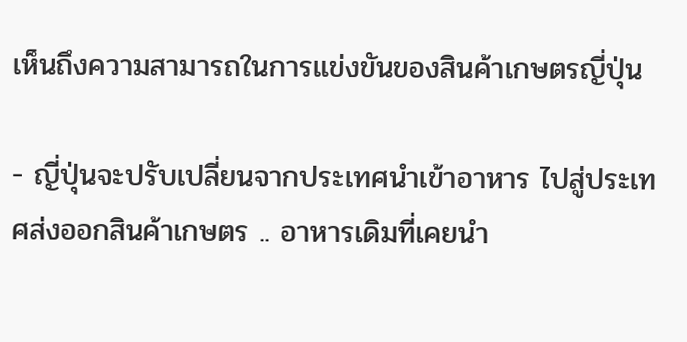เห็นถึงความสามารถในการแข่งขันของสินค้าเกษตรญี่ปุ่น

- ญี่ปุ่นจะปรับเปลี่ยนจากประเทศนำเข้าอาหาร ไปสู่ประเทศส่งออกสินค้าเกษตร .. อาหารเดิมที่เคยนำ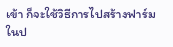เข้า ก็จะใช้วิธีการไปสร้างฟาร์มในป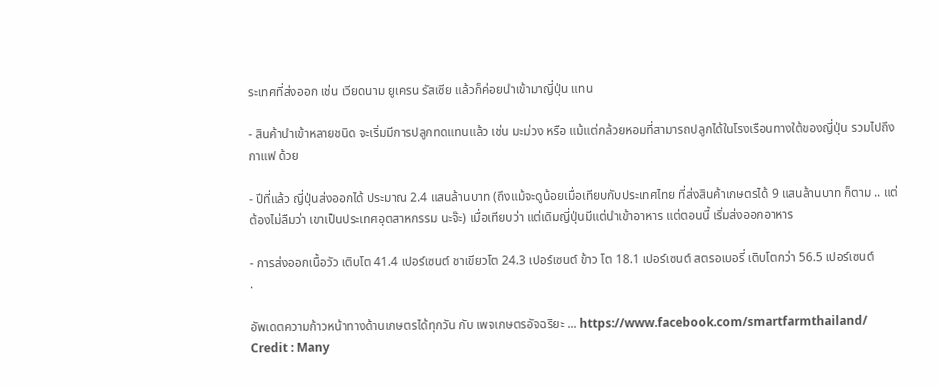ระเทศที่ส่งออก เช่น เวียดนาม ยูเครน รัสเซีย แล้วก็ค่อยนำเข้ามาญี่ปุ่น แทน

- สินค้านำเข้าหลายชนิด จะเริ่มมีการปลูกทดแทนแล้ว เช่น มะม่วง หรือ แม้แต่กล้วยหอมที่สามารถปลูกได้ในโรงเรือนทางใต้ของญี่ปุ่น รวมไปถึง กาแฟ ด้วย

- ปีที่แล้ว ญี่ปุ่นส่งออกได้ ประมาณ 2.4 แสนล้านบาท (ถึงแม้จะดูน้อยเมื่อเทียบกับประเทศไทย ที่ส่งสินค้าเกษตรได้ 9 แสนล้านบาท ก็ตาม .. แต่ต้องไม่ลืมว่า เขาเป็นประเทศอุตสาหกรรม นะจ๊ะ) เมื่อเทียบว่า แต่เดิมญี่ปุ่นมีแต่นำเข้าอาหาร แต่ตอนนี้ เริ่มส่งออกอาหาร

- การส่งออกเนื้อวัว เติบโต 41.4 เปอร์เซนต์ ชาเขียวโต 24.3 เปอร์เซนต์ ข้าว โต 18.1 เปอร์เซนต์ สตรอเบอรี่ เติบโตกว่า 56.5 เปอร์เซนต์
.

อัพเดตความก้าวหน้าทางด้านเกษตรได้ทุกวัน กับ เพจเกษตรอัจฉริยะ ... https://www.facebook.com/smartfarmthailand/
Credit : Many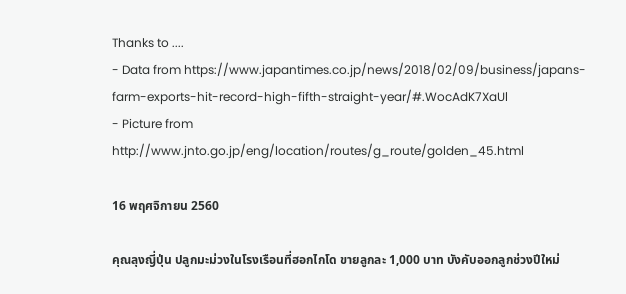Thanks to ....
- Data from https://www.japantimes.co.jp/news/2018/02/09/business/japans-farm-exports-hit-record-high-fifth-straight-year/#.WocAdK7XaUl
- Picture from http://www.jnto.go.jp/eng/location/routes/g_route/golden_45.html

16 พฤศจิกายน 2560

คุณลุงญี่ปุ่น ปลูกมะม่วงในโรงเรือนที่ฮอกไกโด ขายลูกละ 1,000 บาท บังคับออกลูกช่วงปีใหม่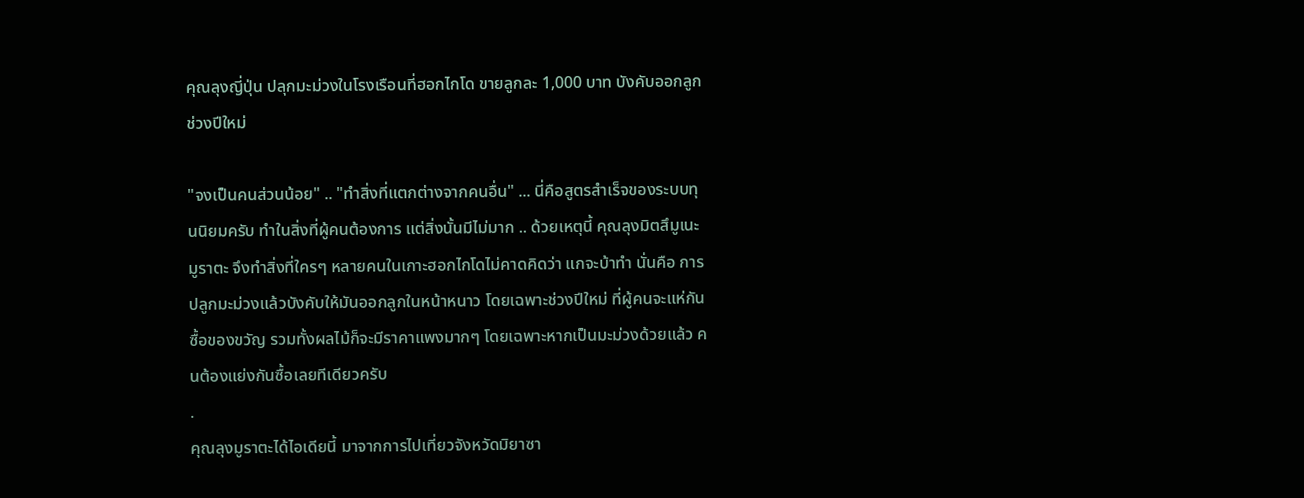คุณลุงญี่ปุ่น ปลุกมะม่วงในโรงเรือนที่ฮอกไกโด ขายลูกละ 1,000 บาท บังคับออกลูกช่วงปีใหม่

"จงเป็นคนส่วนน้อย" .. "ทำสิ่งที่แตกต่างจากคนอื่น" ... นี่คือสูตรสำเร็จของระบบทุนนิยมครับ ทำในสิ่งที่ผู้คนต้องการ แต่สิ่งนั้นมีไม่มาก .. ด้วยเหตุนี้ คุณลุงมิตสึมูเนะ มูราตะ จึงทำสิ่งที่ใครๆ หลายคนในเกาะฮอกไกโดไม่คาดคิดว่า แกจะบ้าทำ นั่นคือ การปลูกมะม่วงแล้วบังคับให้มันออกลูกในหน้าหนาว โดยเฉพาะช่วงปีใหม่ ที่ผู้คนจะแห่กันซื้อของขวัญ รวมทั้งผลไม้ก็จะมีราคาแพงมากๆ โดยเฉพาะหากเป็นมะม่วงด้วยแล้ว คนต้องแย่งกันซื้อเลยทีเดียวครับ
.
คุณลุงมูราตะได้ไอเดียนี้ มาจากการไปเที่ยวจังหวัดมิยาซา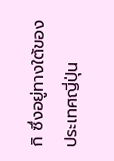กิ ซึ่งอยู่ทางใต้ของประเทศญี่ปุ่น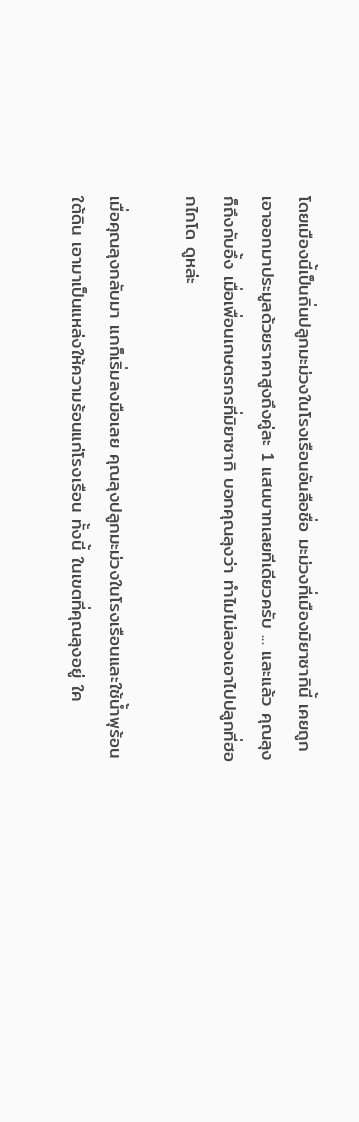โดยเมืองนี้เป็นถิ่นปลูกมะม่วงในโรงเรือนอันลือชื่อ มะม่วงที่เมืองมิยาซากินี้ เคยถูกเอาออกมาประมูลด้วยราคาสูงถึงคู่ละ 1 แสนบาทเลยทีเดียวครับ ... และแล้ว คุณลุงก็ถึงกับอึ้ง เมื่อเพื่อนเกษตรกรที่มิยาซากิ บอกคุณลุงว่า ทำไมไม่ลองเอาไปปลูกที่ฮอกไกโด ดูหล่ะ

เมื่อคุณลุงกลับมา แกก็เริ่มลงมือเลย คุณลุงปลูกมะม่วงในโรงเรือนและใช้น้ำพุร้อนใต้ดิน เอามาเป็นแหล่งให้ความร้อนแก่โรงเรือน ทั้งนี้ ในเขตที่คุณลุงอยู่ ใค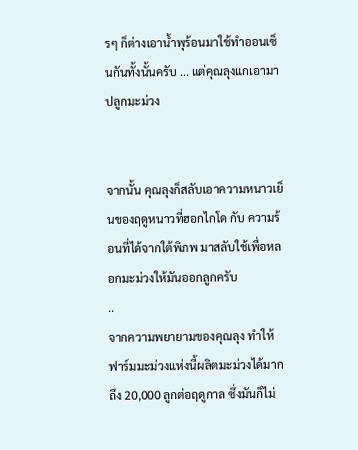รๆ ก็ต่างเอาน้ำพุร้อนมาใช้ทำออนเซ็นกันทั้งนั้นครับ ... แต่คุณลุงแกเอามาปลูกมะม่วง


จากนั้น คุณลุงก็สลับเอาความหนาวเย็นของฤดูหนาวที่ฮอกไกโด กับ ความร้อนที่ได้จากใต้พิภพ มาสลับใช้เพื่อหลอกมะม่วงให้มันออกลูกครับ
..
จากความพยายามของคุณลุง ทำให้ฟาร์มมะม่วงแห่งนี้ผลิตมะม่วงได้มากถึง 20,000 ลูกต่อฤดูกาล ซึ่งมันก็ไม่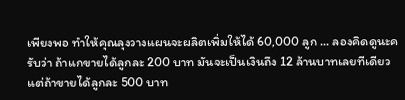เพียงพอ ทำให้คุณลุงวางแผนจะผลิตเพิ่มให้ได้ 60,000 ลูก ... ลองคิดดูนะครับว่า ถ้าแกขายได้ลูกละ 200 บาท มันจะเป็นเงินถึง 12 ล้านบาทเลยทีเดียว แต่ถ้าขายได้ลูกละ 500 บาท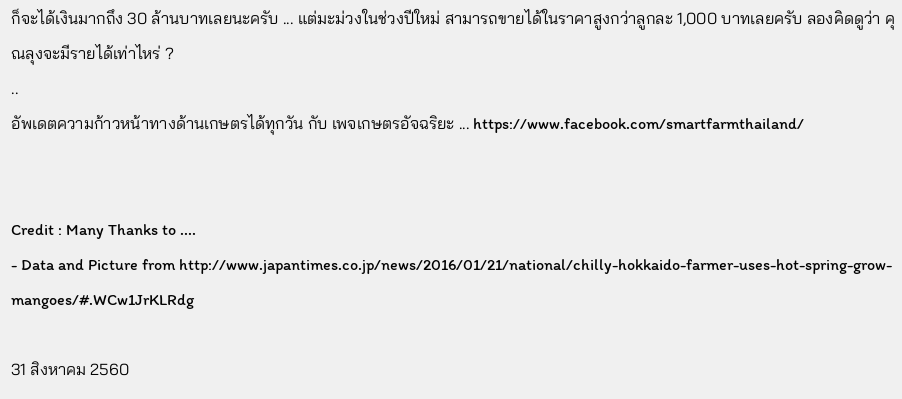ก็จะได้เงินมากถึง 30 ล้านบาทเลยนะครับ ... แต่มะม่วงในช่วงปีใหม่ สามารถขายได้ในราคาสูงกว่าลูกละ 1,000 บาทเลยครับ ลองคิดดูว่า คุณลุงจะมีรายได้เท่าไหร่ ?
..
อัพเดตความก้าวหน้าทางด้านเกษตรได้ทุกวัน กับ เพจเกษตรอัจฉริยะ ... https://www.facebook.com/smartfarmthailand/


Credit : Many Thanks to ....
- Data and Picture from http://www.japantimes.co.jp/news/2016/01/21/national/chilly-hokkaido-farmer-uses-hot-spring-grow-mangoes/#.WCw1JrKLRdg

31 สิงหาคม 2560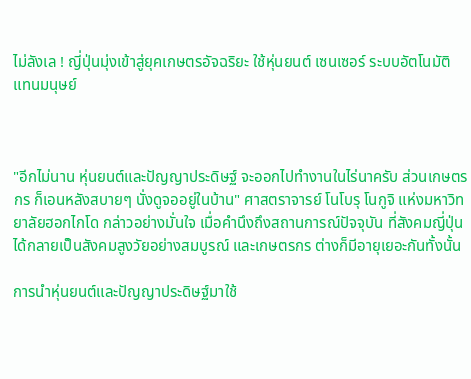ไม่ลังเล ! ญี่ปุ่นมุ่งเข้าสู่ยุคเกษตรอัจฉริยะ ใช้หุ่นยนต์ เซนเซอร์ ระบบอัตโนมัติ แทนมนุษย์



"อีกไม่นาน หุ่นยนต์และปัญญาประดิษฐ์ จะออกไปทำงานในไร่นาครับ ส่วนเกษตรกร ก็เอนหลังสบายๆ นั่งดูจออยู่ในบ้าน" ศาสตราจารย์ โนโบรุ โนกูจิ แห่งมหาวิทยาลัยฮอกไกโด กล่าวอย่างมั่นใจ เมื่อคำนึงถึงสถานการณ์ปัจจุบัน ที่สังคมญี่ปุ่นได้กลายเป็นสังคมสูงวัยอย่างสมบูรณ์ และเกษตรกร ต่างก็มีอายุเยอะกันทั้งนั้น

การนำหุ่นยนต์และปัญญาประดิษฐ์มาใช้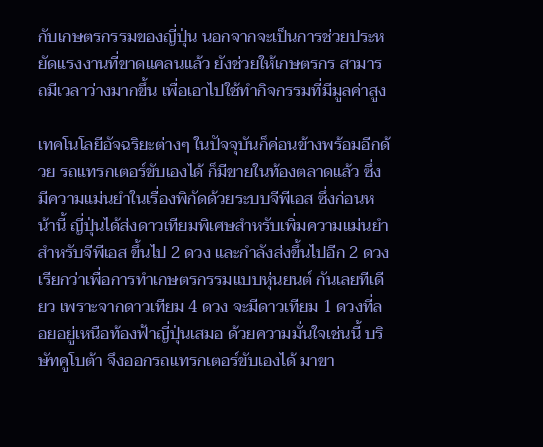กับเกษตรกรรมของญี่ปุ่น นอกจากจะเป็นการช่วยประหยัดแรงงานที่ขาดแคลนแล้ว ยังช่วยให้เกษตรกร สามารถมีเวลาว่างมากขึ้น เพื่อเอาไปใช้ทำกิจกรรมที่มีมูลค่าสูง

เทคโนโลยีอัจฉริยะต่างๆ ในปัจจุบันก็ค่อนข้างพร้อมอีกด้วย รถแทรกเตอร์ขับเองได้ ก็มีขายในท้องตลาดแล้ว ซึ่งมีความแม่นยำในเรื่องพิกัดด้วยระบบจีพีเอส ซึ่งก่อนหน้านี้ ญี่ปุ่นได้ส่งดาวเทียมพิเศษสำหรับเพิ่มความแม่นยำสำหรับจีพีเอส ขึ้นไป 2 ดวง และกำลังส่งขึ้นไปอีก 2 ดวง เรียกว่าเพื่อการทำเกษตรกรรมแบบหุ่นยนต์ กันเลยทีเดียว เพราะจากดาวเทียม 4 ดวง จะมีดาวเทียม 1 ดวงที่ลอยอยู่เหนือท้องฟ้าญี่ปุ่นเสมอ ด้วยความมั่นใจเช่นนี้ บริษัทคูโบต้า จึงออกรถแทรกเตอร์ขับเองได้ มาขา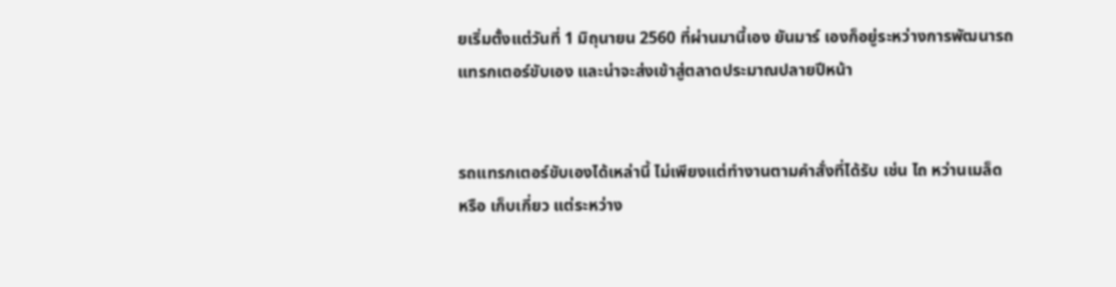ยเริ่มตั้งแต่วันที่ 1 มิถุนายน 2560 ที่ผ่านมานี้เอง ยันมาร์ เองก็อยู่ระหว่างการพัฒนารถแทรกเตอร์ขับเอง และน่าจะส่งเข้าสู่ตลาดประมาณปลายปีหน้า


รถแทรกเตอร์ขับเองได้เหล่านี้ ไม่เพียงแต่ทำงานตามคำสั่งที่ได้รับ เช่น ไถ หว่านเมล็ด หรือ เก็บเกี่ยว แต่ระหว่าง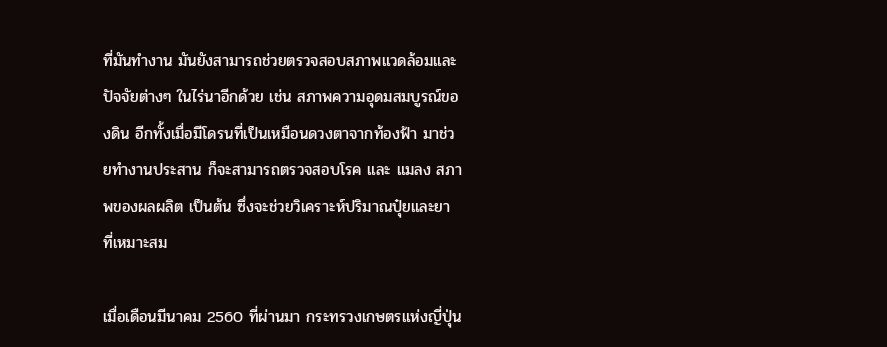ที่มันทำงาน มันยังสามารถช่วยตรวจสอบสภาพแวดล้อมและปัจจัยต่างๆ ในไร่นาอีกด้วย เช่น สภาพความอุดมสมบูรณ์ของดิน อีกทั้งเมื่อมีโดรนที่เป็นเหมือนดวงตาจากท้องฟ้า มาช่วยทำงานประสาน ก็จะสามารถตรวจสอบโรค และ แมลง สภาพของผลผลิต เป็นต้น ซึ่งจะช่วยวิเคราะห์ปริมาณปุ๋ยและยา ที่เหมาะสม

เมื่อเดือนมีนาคม 2560 ที่ผ่านมา กระทรวงเกษตรแห่งญี่ปุ่น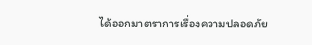ได้ออกมาตราการเรื่องความปลอดภัย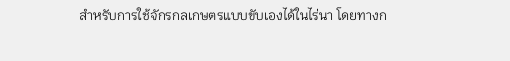สำหรับการใช้จักรกลเกษตรแบบขับเองได้ในไร่นา โดยทางก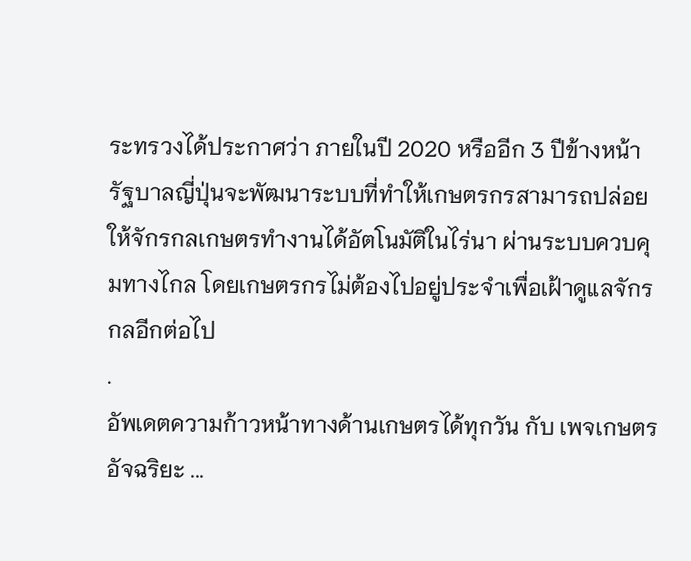ระทรวงได้ประกาศว่า ภายในปี 2020 หรืออีก 3 ปีข้างหน้า รัฐบาลญี่ปุ่นจะพัฒนาระบบที่ทำให้เกษตรกรสามารถปล่อยให้จักรกลเกษตรทำงานได้อัตโนมัติในไร่นา ผ่านระบบควบคุมทางไกล โดยเกษตรกรไม่ต้องไปอยู่ประจำเพื่อเฝ้าดูแลจักรกลอีกต่อไป
.
อัพเดตความก้าวหน้าทางด้านเกษตรได้ทุกวัน กับ เพจเกษตรอัจฉริยะ ...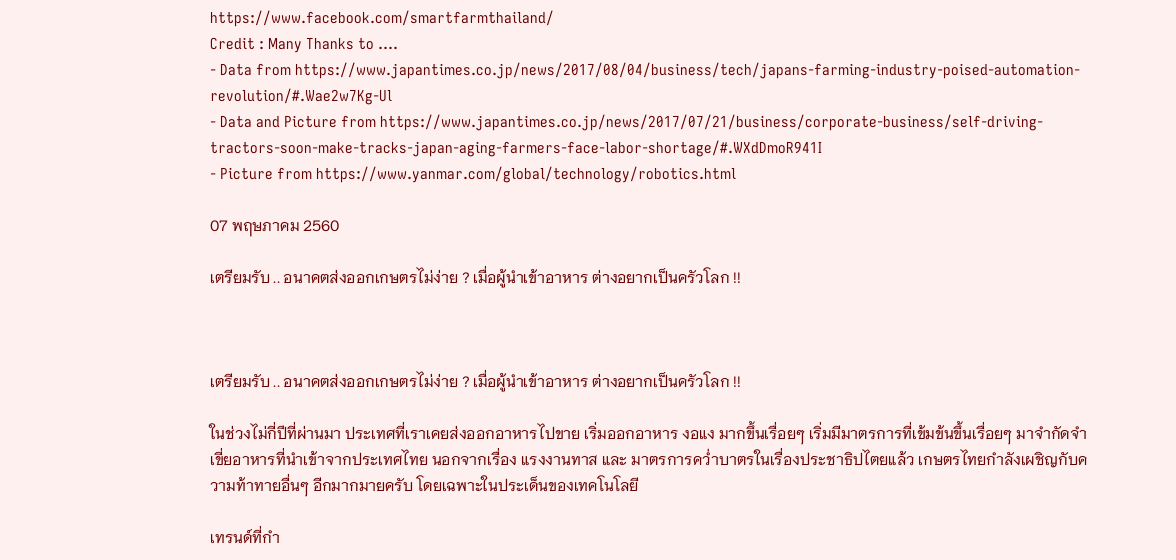https://www.facebook.com/smartfarmthailand/
Credit : Many Thanks to ....
- Data from https://www.japantimes.co.jp/news/2017/08/04/business/tech/japans-farming-industry-poised-automation-revolution/#.Wae2w7Kg-Ul
- Data and Picture from https://www.japantimes.co.jp/news/2017/07/21/business/corporate-business/self-driving-tractors-soon-make-tracks-japan-aging-farmers-face-labor-shortage/#.WXdDmoR941I
- Picture from https://www.yanmar.com/global/technology/robotics.html

07 พฤษภาคม 2560

เตรียมรับ .. อนาคตส่งออกเกษตรไม่ง่าย ? เมื่อผู้นำเข้าอาหาร ต่างอยากเป็นครัวโลก !!



เตรียมรับ .. อนาคตส่งออกเกษตรไม่ง่าย ? เมื่อผู้นำเข้าอาหาร ต่างอยากเป็นครัวโลก !!

ในช่วงไม่กี่ปีที่ผ่านมา ประเทศที่เราเคยส่งออกอาหารไปขาย เริ่มออกอาหาร งอแง มากขึ้นเรื่อยๆ เริ่มมีมาตรการที่เข้มข้นขึ้นเรื่อยๆ มาจำกัดจำเขี่ยอาหารที่นำเข้าจากประเทศไทย นอกจากเรื่อง แรงงานทาส และ มาตรการคว่ำบาตรในเรื่องประชาธิปไตยแล้ว เกษตรไทยกำลังเผชิญกับความท้าทายอื่นๆ อีกมากมายครับ โดยเฉพาะในประเด็นของเทคโนโลยี

เทรนด์ที่กำ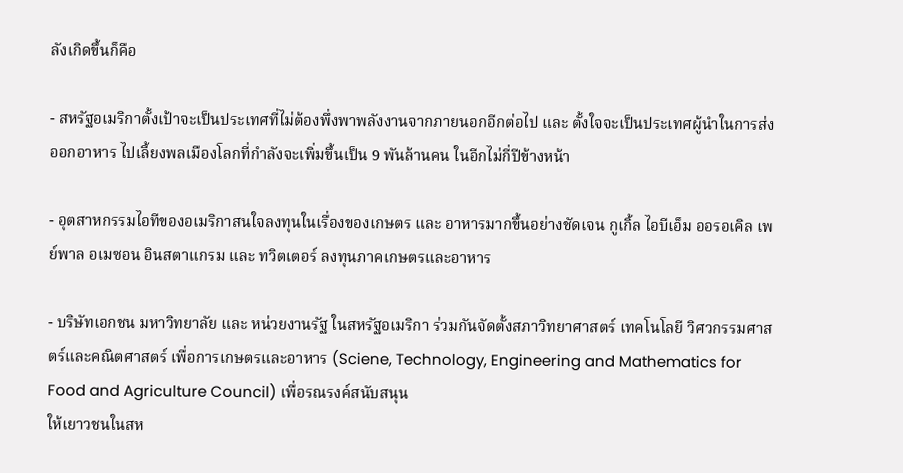ลังเกิดขึ้นก็คือ

- สหรัฐอเมริกาตั้งเป้าจะเป็นประเทศที่ไม่ต้องพึ่งพาพลังงานจากภายนอกอีกต่อไป และ ตั้งใจจะเป็นประเทศผู้นำในการส่งออกอาหาร ไปเลี้ยงพลเมืองโลกที่กำลังจะเพิ่มขึ้นเป็น 9 พันล้านคน ในอีกไม่กี่ปีข้างหน้า

- อุตสาหกรรมไอทีของอเมริกาสนใจลงทุนในเรื่องของเกษตร และ อาหารมากขึ้นอย่างชัดเจน กูเกิ้ล ไอบีเอ็ม ออรอเคิล เพย์พาล อเมซอน อินสตาแกรม และ ทวิตเตอร์ ลงทุนภาคเกษตรและอาหาร

- บริษัทเอกชน มหาวิทยาลัย และ หน่วยงานรัฐ ในสหรัฐอเมริกา ร่วมกันจัดตั้งสภาวิทยาศาสตร์ เทคโนโลยี วิศวกรรมศาสตร์และคณิตศาสตร์ เพื่อการเกษตรและอาหาร (Sciene, Technology, Engineering and Mathematics for Food and Agriculture Council) เพื่อรณรงค์สนับสนุน
ให้เยาวชนในสห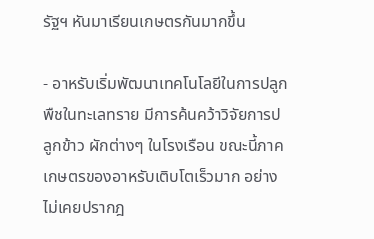รัฐฯ หันมาเรียนเกษตรกันมากขึ้น

- อาหรับเริ่มพัฒนาเทคโนโลยีในการปลูกพืชในทะเลทราย มีการค้นคว้าวิจัยการปลูกข้าว ผักต่างๆ ในโรงเรือน ขณะนี้ภาคเกษตรของอาหรับเติบโตเร็วมาก อย่างไม่เคยปรากฎ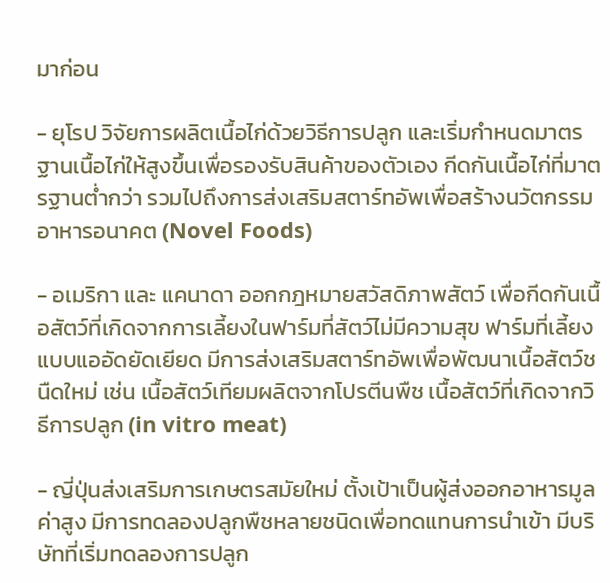มาก่อน

- ยุโรป วิจัยการผลิตเนื้อไก่ด้วยวิธีการปลูก และเริ่มกำหนดมาตรฐานเนื้อไก่ให้สูงขึ้นเพื่อรองรับสินค้าของตัวเอง กีดกันเนื้อไก่ที่มาตรฐานต่ำกว่า รวมไปถึงการส่งเสริมสตาร์ทอัพเพื่อสร้างนวัตกรรมอาหารอนาคต (Novel Foods)

- อเมริกา และ แคนาดา ออกกฎหมายสวัสดิภาพสัตว์ เพื่อกีดกันเนื้อสัตว์ที่เกิดจากการเลี้ยงในฟาร์มที่สัตว์ไม่มีความสุข ฟาร์มที่เลี้ยงแบบแออัดยัดเยียด มีการส่งเสริมสตาร์ทอัพเพื่อพัฒนาเนื้อสัตว์ชนืดใหม่ เช่น เนื้อสัตว์เทียมผลิตจากโปรตีนพืช เนื้อสัตว์ที่เกิดจากวิธีการปลูก (in vitro meat)

- ญี่ปุ่นส่งเสริมการเกษตรสมัยใหม่ ตั้งเป้าเป็นผู้ส่งออกอาหารมูลค่าสูง มีการทดลองปลูกพืชหลายชนิดเพื่อทดแทนการนำเข้า มีบริษัทที่เริ่มทดลองการปลูก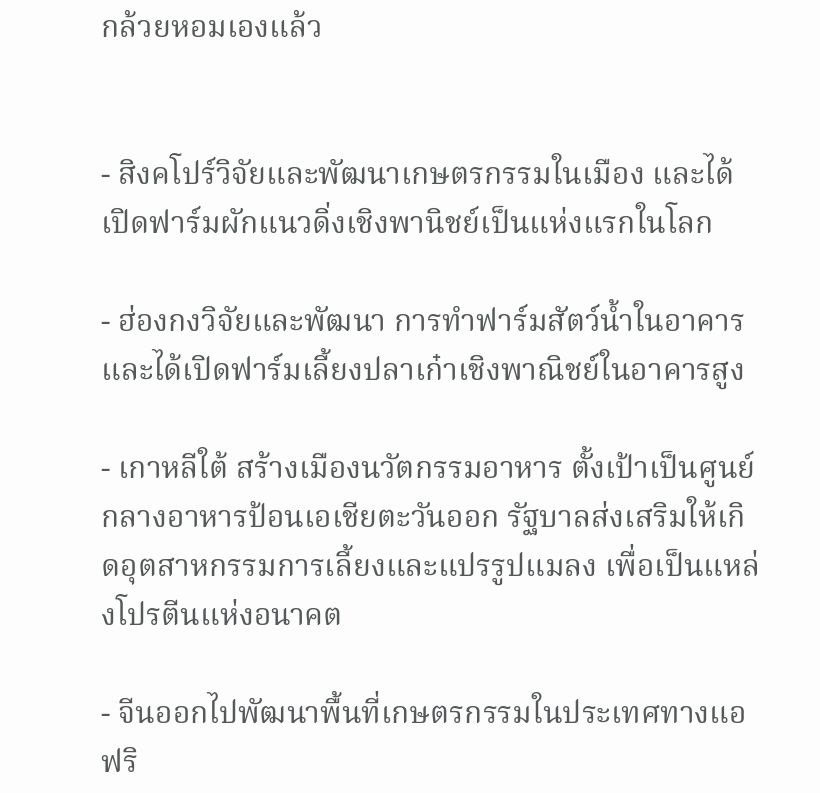กล้วยหอมเองแล้ว


- สิงคโปร์วิจัยและพัฒนาเกษตรกรรมในเมือง และได้เปิดฟาร์มผักแนวดิ่งเชิงพานิชย์เป็นแห่งแรกในโลก

- ฮ่องกงวิจัยและพัฒนา การทำฟาร์มสัตว์น้ำในอาคาร และได้เปิดฟาร์มเลี้ยงปลาเก๋าเชิงพาณิชย์ในอาคารสูง

- เกาหลีใต้ สร้างเมืองนวัตกรรมอาหาร ตั้งเป้าเป็นศูนย์กลางอาหารป้อนเอเชียตะวันออก รัฐบาลส่งเสริมให้เกิดอุตสาหกรรมการเลี้ยงและแปรรูปแมลง เพื่อเป็นแหล่งโปรตีนแห่งอนาคต

- จีนออกไปพัฒนาพื้นที่เกษตรกรรมในประเทศทางแอฟริ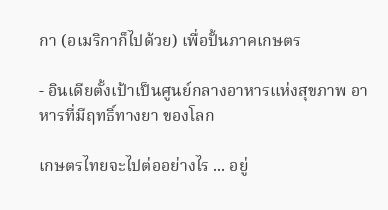กา (อเมริกาก็ไปด้วย) เพื่อปั้นภาคเกษตร

- อินเดียตั้งเป้าเป็นศูนย์กลางอาหารแห่งสุขภาพ อาหารที่มีฤทธิ์ทางยา ของโลก

เกษตรไทยจะไปต่ออย่างไร ... อยู่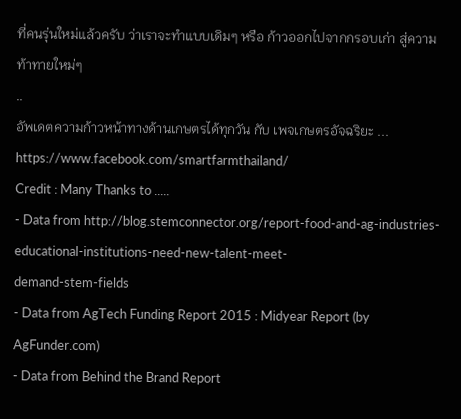ที่คนรุ่นใหม่แล้วครับ ว่าเราจะทำแบบเดิมๆ หรือ ก้าวออกไปจากกรอบเก่า สู่ความท้าทายใหม่ๆ
..
อัพเดตความก้าวหน้าทางด้านเกษตรได้ทุกวัน กับ เพจเกษตรอัจฉริยะ ... https://www.facebook.com/smartfarmthailand/
Credit : Many Thanks to .....
- Data from http://blog.stemconnector.org/report-food-and-ag-industries-educational-institutions-need-new-talent-meet-
demand-stem-fields
- Data from AgTech Funding Report 2015 : Midyear Report (by AgFunder.com)
- Data from Behind the Brand Report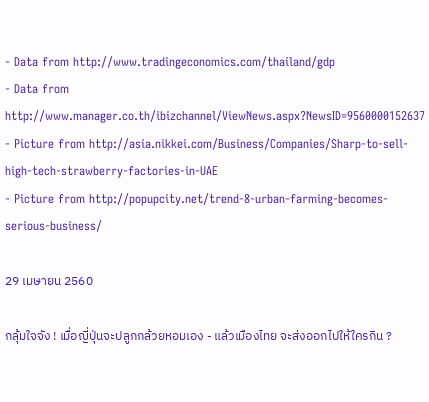- Data from http://www.tradingeconomics.com/thailand/gdp
- Data from http://www.manager.co.th/ibizchannel/ViewNews.aspx?NewsID=9560000152637
- Picture from http://asia.nikkei.com/Business/Companies/Sharp-to-sell-high-tech-strawberry-factories-in-UAE
- Picture from http://popupcity.net/trend-8-urban-farming-becomes-serious-business/

29 เมษายน 2560

กลุ้มใจจัง ! เมื่อญี่ปุ่นจะปลูกกล้วยหอมเอง - แล้วเมืองไทย จะส่งออกไปให้ใครกิน ?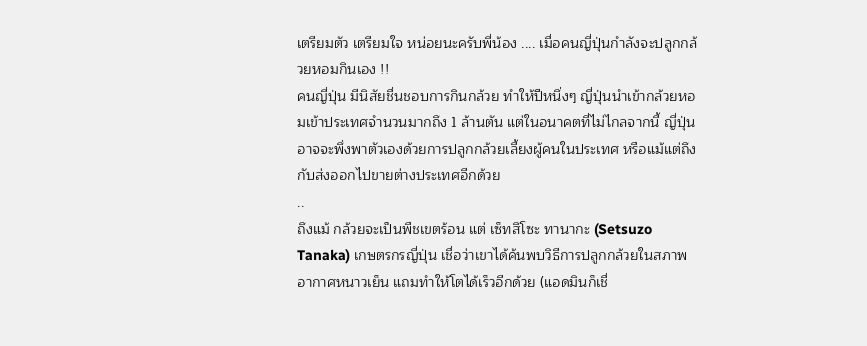เตรียมตัว เตรียมใจ หน่อยนะครับพี่น้อง .... เมื่อคนญี่ปุ่นกำลังจะปลูกกล้วยหอมกินเอง !!
คนญี่ปุ่น มีนิสัยชื่นชอบการกินกล้วย ทำให้ปีหนึ่งๆ ญี่ปุ่นนำเข้ากล้วยหอมเข้าประเทศจำนวนมากถึง 1 ล้านตัน แต่ในอนาคตที่ไม่ไกลจากนี้ ญี่ปุ่นอาจจะพึ่งพาตัวเองด้วยการปลูกกล้วยเลี้ยงผู้คนในประเทศ หรือแม้แต่ถึงกับส่งออกไปขายต่างประเทศอีกด้วย
..
ถึงแม้ กล้วยจะเป็นพืชเขตร้อน แต่ เซ็ทสึโซะ ทานากะ (Setsuzo Tanaka) เกษตรกรญี่ปุ่น เชื่อว่าเขาได้ค้นพบวิธีการปลูกกล้วยในสภาพอากาศหนาวเย็น แถมทำให้โตได้เร็วอีกด้วย (แอดมินก็เชื่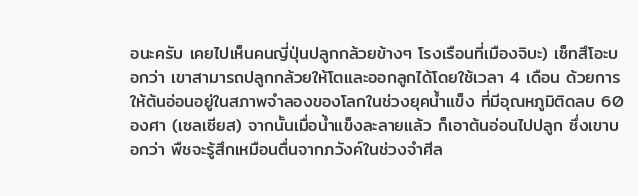อนะครับ เคยไปเห็นคนญี่ปุ่นปลูกกล้วยข้างๆ โรงเรือนที่เมืองจิบะ) เซ็ทสึโอะบอกว่า เขาสามารถปลูกกล้วยให้โตและออกลูกได้โดยใช้เวลา 4 เดือน ด้วยการให้ต้นอ่อนอยู่ในสภาพจำลองของโลกในช่วงยุคน้ำแข็ง ที่มีอุณหภูมิติดลบ 60 องศา (เซลเซียส) จากนั้นเมื่อน้ำแข็งละลายแล้ว ก็เอาต้นอ่อนไปปลูก ซึ่งเขาบอกว่า พืชจะรู้สึกเหมือนตื่นจากภวังค์ในช่วงจำศีล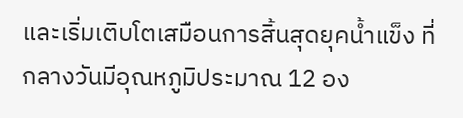และเริ่มเติบโตเสมือนการสิ้นสุดยุคน้ำแข็ง ที่กลางวันมีอุณหภูมิประมาณ 12 อง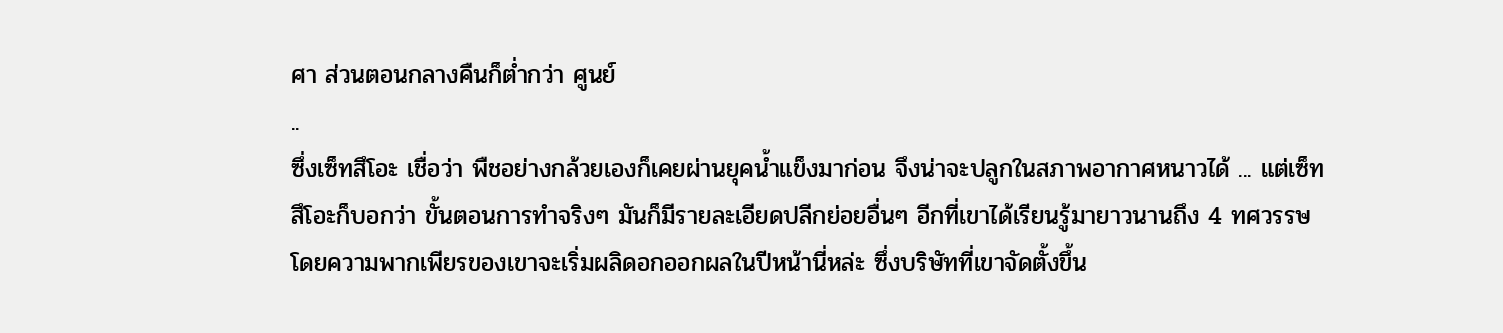ศา ส่วนตอนกลางคืนก็ต่ำกว่า ศูนย์
..
ซึ่งเซ็ทสึโอะ เชื่อว่า พืชอย่างกล้วยเองก็เคยผ่านยุคน้ำแข็งมาก่อน จึงน่าจะปลูกในสภาพอากาศหนาวได้ ... แต่เซ็ทสึโอะก็บอกว่า ขั้นตอนการทำจริงๆ มันก็มีรายละเอียดปลีกย่อยอื่นๆ อีกที่เขาได้เรียนรู้มายาวนานถึง 4 ทศวรรษ โดยความพากเพียรของเขาจะเริ่มผลิดอกออกผลในปีหน้านี่หล่ะ ซึ่งบริษัทที่เขาจัดตั้งขึ้น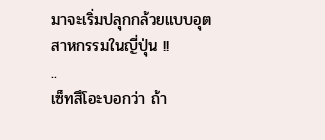มาจะเริ่มปลุกกล้วยแบบอุตสาหกรรมในญี่ปุ่น !!
..
เซ็ทสึโอะบอกว่า ถ้า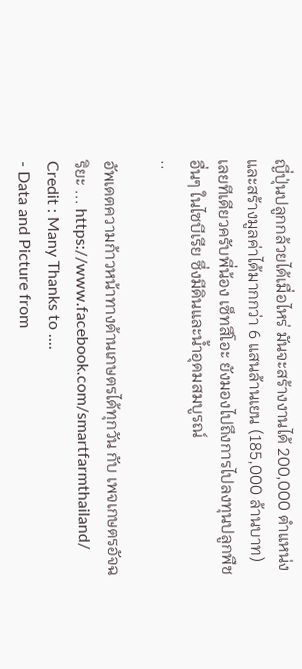ญี่ปุ่นปลูกกล้วยได้เมื่อไหร่ มันจะสร้างงานได้ 200,000 ตำแหน่ง และสร้างมูลค่าได้มากกว่า 6 แสนล้านเยน (185,000 ล้านบาท) เลยทีเดียวครับพี่น้อง เซ็ทสึโอะ ยังมองไปถึงการไปลงทุนปลูกพืชอื่นๆ ในไซบีเรีย ซึ่งมีดินและน้ำอุดมสมบูรณ์
..

อัพเดตความก้าวหน้าทางด้านเกษตรได้ทุกวัน กับ เพจเกษตรอัจฉริยะ ... https://www.facebook.com/smartfarmthailand/
Credit : Many Thanks to ....
- Data and Picture from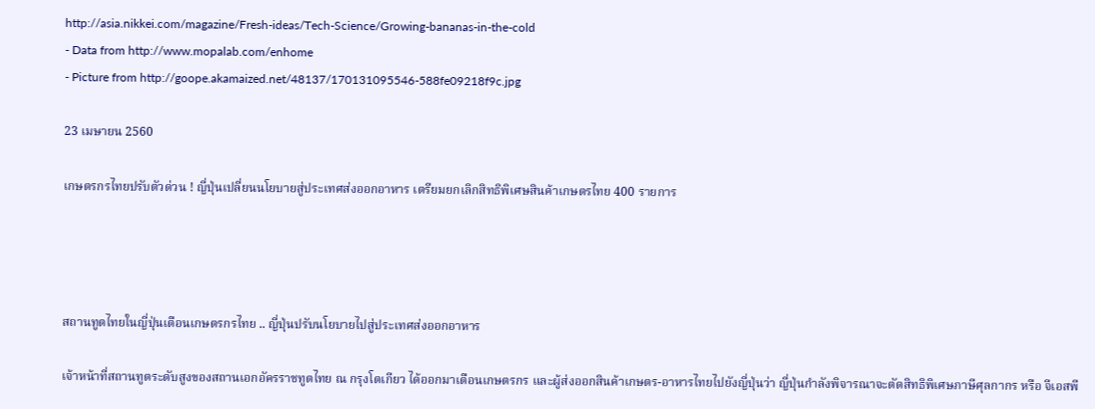http://asia.nikkei.com/magazine/Fresh-ideas/Tech-Science/Growing-bananas-in-the-cold
- Data from http://www.mopalab.com/enhome
- Picture from http://goope.akamaized.net/48137/170131095546-588fe09218f9c.jpg

23 เมษายน 2560

เกษตรกรไทยปรับตัวด่วน ! ญี่ปุ่นเปลี่ยนนโยบายสู่ประเทศส่งออกอาหาร เตรียมยกเลิกสิทธิพิเศษสินค้าเกษตรไทย 400 รายการ




สถานทูตไทยในญี่ปุ่นเตือนเกษตรกรไทย .. ญี่ปุ่นปรับนโยบายไปสู่ประเทศส่งออกอาหาร

เจ้าหน้าที่สถานทูตระดับสูงของสถานเอกอัครราชทูตไทย ณ กรุงโตเกียว ได้ออกมาเตือนเกษตรกร และผู้ส่งออกสินค้าเกษตร-อาหารไทยไปยังญี่ปุ่นว่า ญี่ปุ่นกำลังพิจารณาจะตัดสิทธิพิเศษภาษีศุลกากร หรือ จีเอสพี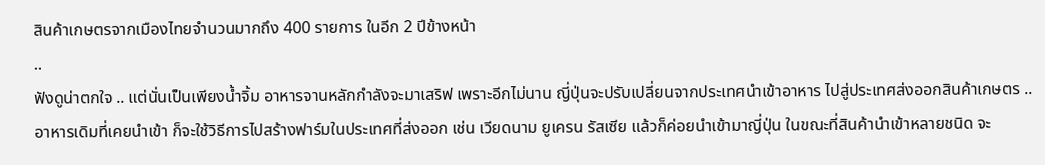สินค้าเกษตรจากเมืองไทยจำนวนมากถึง 400 รายการ ในอีก 2 ปีข้างหน้า
..
ฟังดูน่าตกใจ .. แต่นั่นเป็นเพียงน้ำจิ้ม อาหารจานหลักกำลังจะมาเสริฟ เพราะอีกไม่นาน ญี่ปุ่นจะปรับเปลี่ยนจากประเทศนำเข้าอาหาร ไปสู่ประเทศส่งออกสินค้าเกษตร .. อาหารเดิมที่เคยนำเข้า ก็จะใช้วิธีการไปสร้างฟาร์มในประเทศที่ส่งออก เช่น เวียดนาม ยูเครน รัสเซีย แล้วก็ค่อยนำเข้ามาญี่ปุ่น ในขณะที่สินค้านำเข้าหลายชนิด จะ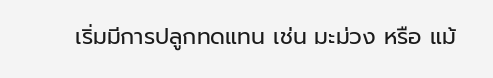เริ่มมีการปลูกทดแทน เช่น มะม่วง หรือ แม้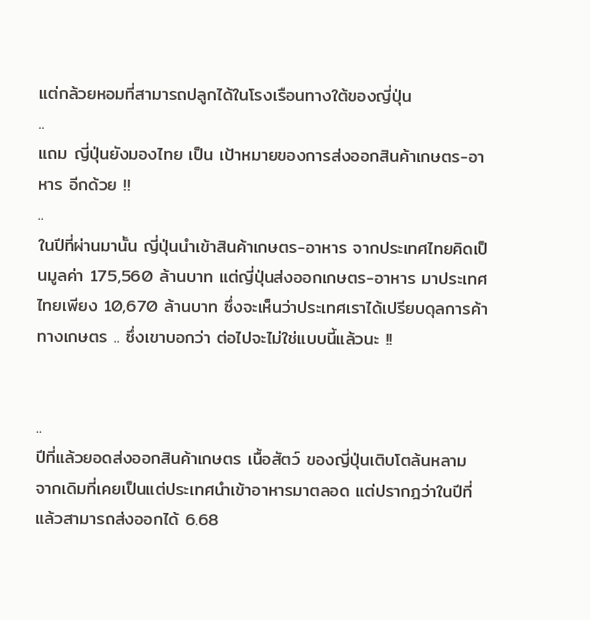แต่กล้วยหอมที่สามารถปลูกได้ในโรงเรือนทางใต้ของญี่ปุ่น
..
แถม ญี่ปุ่นยังมองไทย เป็น เป้าหมายของการส่งออกสินค้าเกษตร-อาหาร อีกด้วย !!
..
ในปีที่ผ่านมานั้น ญี่ปุ่นนำเข้าสินค้าเกษตร-อาหาร จากประเทศไทยคิดเป็นมูลค่า 175,560 ล้านบาท แต่ญี่ปุ่นส่งออกเกษตร-อาหาร มาประเทศไทยเพียง 10,670 ล้านบาท ซึ่งจะเห็นว่าประเทศเราได้เปรียบดุลการค้าทางเกษตร .. ซึ่งเขาบอกว่า ต่อไปจะไม่ใช่แบบนี้แล้วนะ !!


..
ปีที่แล้วยอดส่งออกสินค้าเกษตร เนื้อสัตว์ ของญี่ปุ่นเติบโตล้นหลาม จากเดิมที่เคยเป็นแต่ประเทศนำเข้าอาหารมาตลอด แต่ปรากฎว่าในปีที่แล้วสามารถส่งออกได้ 6.68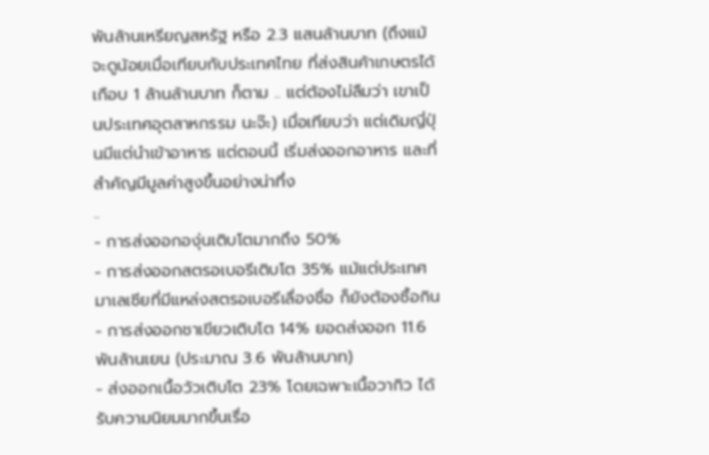พันล้านเหรียญสหรัฐ หรือ 2.3 แสนล้านบาท (ถึงแม้จะดูน้อยเมื่อเทียบกับประเทศไทย ที่ส่งสินค้าเกษตรได้เกือบ 1 ล้านล้านบาท ก็ตาม .. แต่ต้องไม่ลืมว่า เขาเป็นประเทศอุตสาหกรรม นะจ๊ะ) เมื่อเทียบว่า แต่เดิมญี่ปุ่นมีแต่นำเข้าอาหาร แต่ตอนนี้ เริ่มส่งออกอาหาร และที่สำคัญมีมูลค่าสูงขึ้นอย่างน่าทึ่ง
..
- การส่งออกองุ่นเติบโตมากถึง 50%
- การส่งออกสตรอเบอรีเติบโต 35% แม้แต่ประเทศมาเลเซียที่มีแหล่งสตรอเบอรีเลื่องชื่อ ก็ยังต้องซื้อกิน
- การส่งออกชาเขียวเติบโต 14% ยอดส่งออก 11.6 พันล้านเยน (ประมาณ 3.6 พันล้านบาท)
- ส่งออกเนื้อวัวเติบโต 23% โดยเฉพาะเนื้อวากิว ได้รับความนิยมมากขึ้นเรื่อ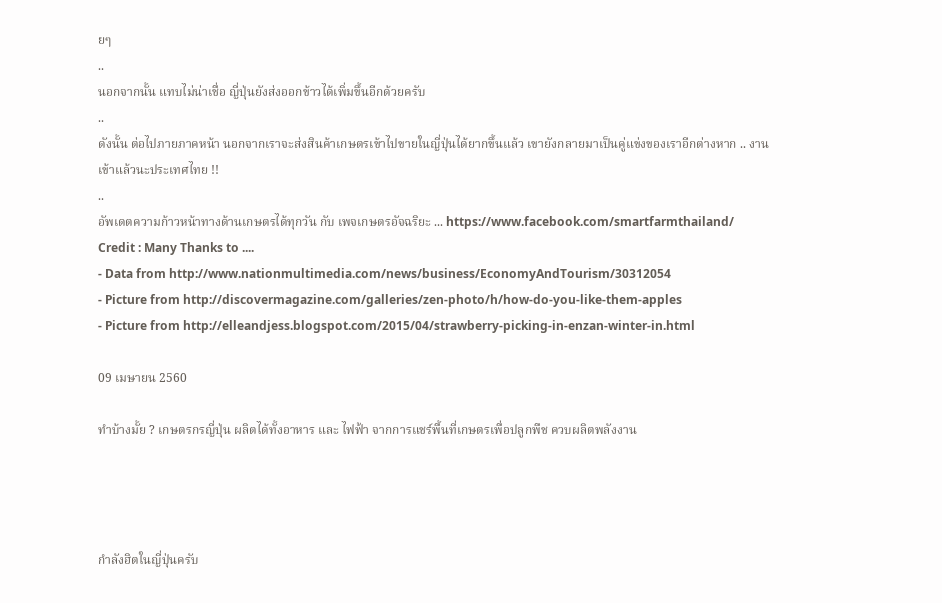ยๆ
..
นอกจากนั้น แทบไม่น่าเชื่อ ญี่ปุ่นยังส่งออกข้าวได้เพิ่มขึ้นอีกด้วยครับ
..
ดังนั้น ต่อไปภายภาคหน้า นอกจากเราจะส่งสินค้าเกษตรเข้าไปขายในญี่ปุ่นได้ยากขึ้นแล้ว เขายังกลายมาเป็นคู่แข่งของเราอีกต่างหาก .. งานเข้าแล้วนะประเทศไทย !!
..
อัพเดตความก้าวหน้าทางด้านเกษตรได้ทุกวัน กับ เพจเกษตรอัจฉริยะ ... https://www.facebook.com/smartfarmthailand/
Credit : Many Thanks to ....
- Data from http://www.nationmultimedia.com/news/business/EconomyAndTourism/30312054
- Picture from http://discovermagazine.com/galleries/zen-photo/h/how-do-you-like-them-apples
- Picture from http://elleandjess.blogspot.com/2015/04/strawberry-picking-in-enzan-winter-in.html

09 เมษายน 2560

ทำบ้างมั้ย ? เกษตรกรญี่ปุ่น ผลิตได้ทั้งอาหาร และ ไฟฟ้า จากการแชร์พื้นที่เกษตรเพื่อปลูกพืช ควบผลิตพลังงาน




กำลังฮิตในญี่ปุ่นครับ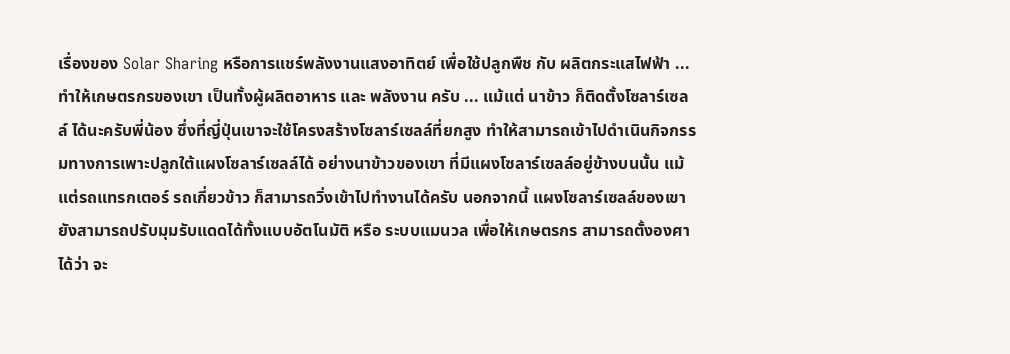เรื่องของ Solar Sharing หรือการแชร์พลังงานแสงอาทิตย์ เพื่อใช้ปลูกพืช กับ ผลิตกระแสไฟฟ้า ... ทำให้เกษตรกรของเขา เป็นทั้งผู้ผลิตอาหาร และ พลังงาน ครับ ... แม้แต่ นาข้าว ก็ติดตั้งโซลาร์เซลล์ ได้นะครับพี่น้อง ซึ่งที่ญี่ปุ่นเขาจะใช้โครงสร้างโซลาร์เซลล์ที่ยกสูง ทำให้สามารถเข้าไปดำเนินกิจกรรมทางการเพาะปลูกใต้แผงโซลาร์เซลล์ได้ อย่างนาข้าวของเขา ที่มีแผงโซลาร์เซลล์อยู่ข้างบนนั้น แม้แต่รถแทรกเตอร์ รถเกี่ยวข้าว ก็สามารถวิ่งเข้าไปทำงานได้ครับ นอกจากนี้ แผงโซลาร์เซลล์ของเขายังสามารถปรับมุมรับแดดได้ทั้งแบบอัตโนมัติ หรือ ระบบแมนวล เพื่อให้เกษตรกร สามารถตั้งองศาได้ว่า จะ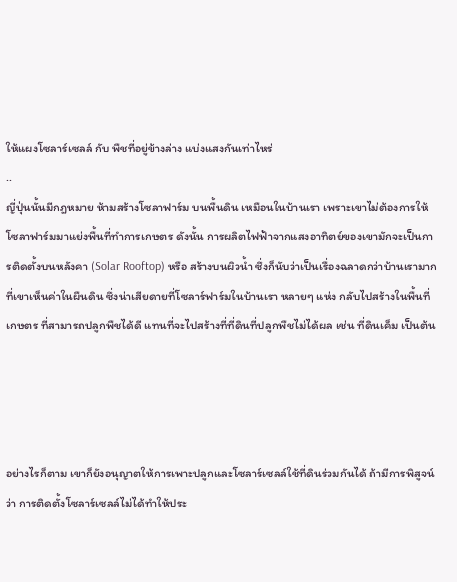ให้แผงโซลาร์เซลล์ กับ พืชที่อยู่ข้างล่าง แบ่งแสงกันเท่าไหร่
..
ญี่ปุ่นนั้นมีกฎหมาย ห้ามสร้างโซลาฟาร์ม บนพื้นดิน เหมือนในบ้านเรา เพราะเขาไม่ต้องการให้โซลาฟาร์มมาแย่งพื้นที่ทำการเกษตร ดังนั้น การผลิตไฟฟ้าจากแสงอาทิตย์ของเขามักจะเป็นการติดตั้งบนหลังคา (Solar Rooftop) หรือ สร้างบนผิวน้ำ ซึ่งก็นับว่าเป็นเรื่องฉลาดกว่าบ้านเรามากที่เขาเห็นค่าในผืนดิน ซึ่งน่าเสียดายที่โซลาร์ฟาร์มในบ้านเรา หลายๆ แห่ง กลับไปสร้างในพื้นที่เกษตร ที่สามารถปลูกพืชได้ดี แทนที่จะไปสร้างที่ที่ดินที่ปลูกพืชไม่ได้ผล เช่น ที่ดินเค็ม เป็นต้น




อย่างไรก็ตาม เขาก็ยังอนุญาตให้การเพาะปลูกและโซลาร์เซลล์ใช้ที่ดินร่วมกันได้ ถ้ามีการพิสูจน์ว่า การติดตั้งโซลาร์เซลล์ไม่ได้ทำให้ประ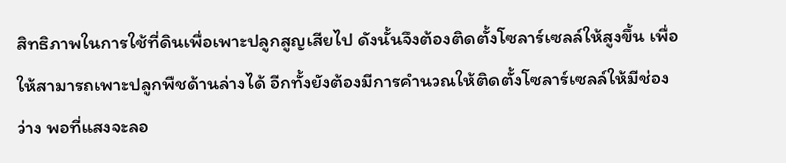สิทธิภาพในการใช้ที่ดินเพื่อเพาะปลูกสูญเสียไป ดังนั้นจึงต้องติดตั้งโซลาร์เซลล์ให้สูงขึ้น เพื่อให้สามารถเพาะปลูกพืชด้านล่างได้ อีกทั้งยังต้องมีการคำนวณให้ติดตั้งโซลาร์เซลล์ให้มีช่องว่าง พอที่แสงจะลอ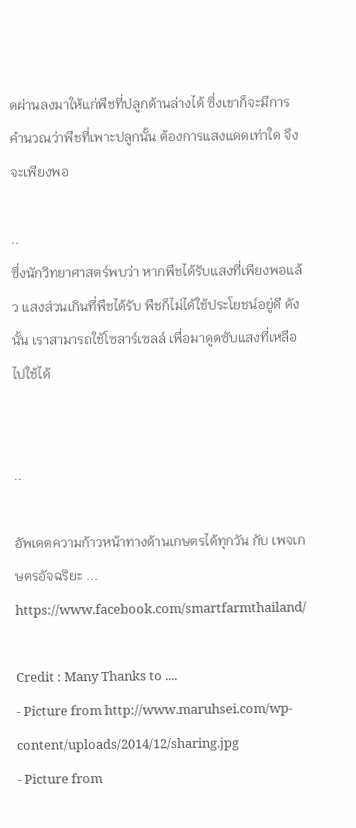ดผ่านลงมาให้แก่พืชที่ปลูกด้านล่างได้ ซึ่งเขาก็จะมีการคำนวณว่าพืชที่เพาะปลูกนั้น ต้องการแสงแดดเท่าใด จึงจะเพียงพอ

..
ซึ่งนักวิทยาศาสตร์พบว่า หากพืชได้รับแสงที่เพียงพอแล้ว แสงส่วนเกินที่พืชได้รับ พืชก็ไม่ได้ใช้ประโยชน์อยู่ดี ดังนั้น เราสามารถใช้โซลาร์เซลล์ เพื่อมาดูดซับแสงที่เหลือไปใช้ได้


..

อัพเดตความก้าวหน้าทางด้านเกษตรได้ทุกวัน กับ เพจเกษตรอัจฉริยะ ... https://www.facebook.com/smartfarmthailand/

Credit : Many Thanks to ....
- Picture from http://www.maruhsei.com/wp-content/uploads/2014/12/sharing.jpg
- Picture from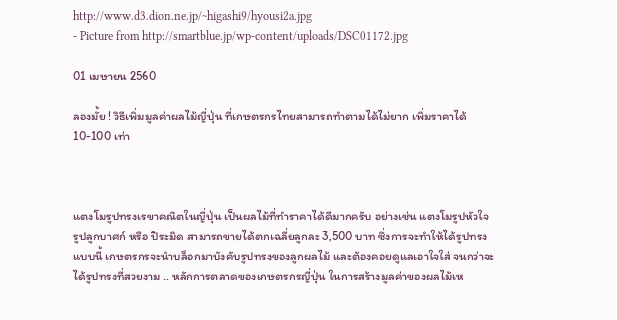http://www.d3.dion.ne.jp/~higashi9/hyousi2a.jpg
- Picture from http://smartblue.jp/wp-content/uploads/DSC01172.jpg

01 เมษายน 2560

ลองมั้ย ! วิธีเพิ่มมูลค่าผลไม้ญี่ปุ่น ที่เกษตรกรไทยสามารถทำตามได้ไม่ยาก เพิ่มราคาได้ 10-100 เท่า



แตงโมรูปทรงเรขาคณิตในญี่ปุ่น เป็นผลไม้ที่ทำราคาได้ดีมากครับ อย่างเช่น แตงโมรูปหัวใจ รูปลูกบาศก์ หรือ ปิระมิด สามารถขายได้ตกเฉลี่ยลูกละ 3,500 บาท ซึ่งการจะทำให้ได้รูปทรงแบบนี้ เกษตรกรจะนำบล็อกมาบังคับรูปทรงของลูกผลไม้ และต้องคอยดูแลเอาใจใส่ จนกว่าจะได้รูปทรงที่สวยงาม .. หลักการตลาดของเกษตรกรญี่ปุ่น ในการสร้างมูลค่าของผลไม้เห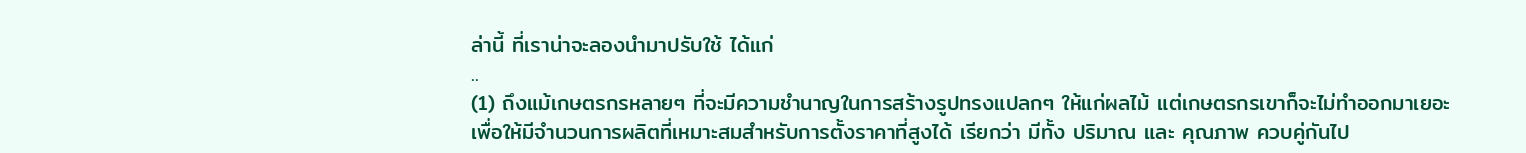ล่านี้ ที่เราน่าจะลองนำมาปรับใช้ ได้แก่
..
(1) ถึงแม้เกษตรกรหลายๆ ที่จะมีความชำนาญในการสร้างรูปทรงแปลกๆ ให้แก่ผลไม้ แต่เกษตรกรเขาก็จะไม่ทำออกมาเยอะ เพื่อให้มีจำนวนการผลิตที่เหมาะสมสำหรับการตั้งราคาที่สูงได้ เรียกว่า มีทั้ง ปริมาณ และ คุณภาพ ควบคู่กันไป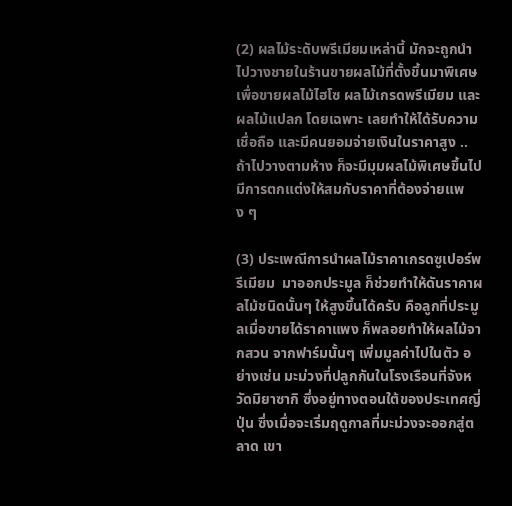(2) ผลไม้ระดับพรีเมียมเหล่านี้ มักจะถูกนำไปวางชายในร้านขายผลไม้ที่ตั้งขึ้นมาพิเศษ เพื่อขายผลไม้ไฮโซ ผลไม้เกรดพรีเมียม และ ผลไม้แปลก โดยเฉพาะ เลยทำให้ได้รับความเชื่อถือ และมีคนยอมจ่ายเงินในราคาสูง .. ถ้าไปวางตามห้าง ก็จะมีมุมผลไม้พิเศษขึ้นไป มีการตกแต่งให้สมกับราคาที่ต้องจ่ายแพง ๆ

(3) ประเพณีการนำผลไม้ราคาเกรดซูเปอร์พรีเมียม  มาออกประมูล ก็ช่วยทำให้ดันราคาผลไม้ชนิดนั้นๆ ให้สูงขึ้นได้ครับ คือลูกที่ประมูลเมื่อขายได้ราคาแพง ก็พลอยทำให้ผลไม้จากสวน จากฟาร์มนั้นๆ เพิ่มมูลค่าไปในตัว อย่างเช่น มะม่วงที่ปลูกกันในโรงเรือนที่จังหวัดมิยาซากิ ซึ่งอยู่ทางตอนใต้ของประเทศญี่ปุ่น ซึ่งเมื่อจะเริ่มฤดูกาลที่มะม่วงจะออกสู่ตลาด เขา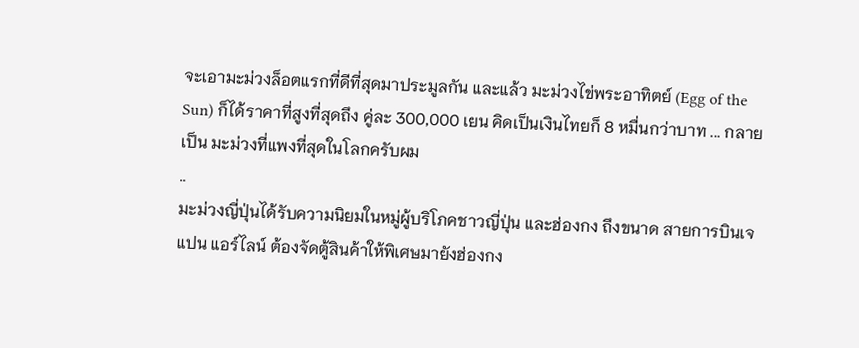จะเอามะม่วงล็อตแรกที่ดีที่สุดมาประมูลกัน และแล้ว มะม่วงไข่พระอาทิตย์ (Egg of the Sun) ก็ได้ราคาที่สูงที่สุดถึง คู่ละ 300,000 เยน คิดเป็นเงินไทยก็ 8 หมื่นกว่าบาท ... กลายเป็น มะม่วงที่แพงที่สุดในโลกครับผม
..
มะม่วงญี่ปุ่นได้รับความนิยมในหมู่ผู้บริโภคชาวญี่ปุ่น และฮ่องกง ถึงขนาด สายการบินเจแปน แอร์ไลน์ ต้องจัดตู้สินค้าให้พิเศษมายังฮ่องกง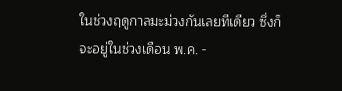ในช่วงฤดูกาลมะม่วงกันเลยทีเดียว ซึ่งก็จะอยู่ในช่วงเดือน พ.ค. -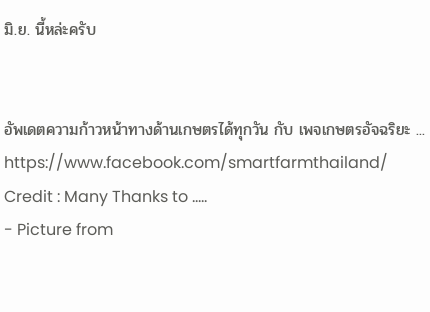มิ.ย. นี้หล่ะครับ


อัพเดตความก้าวหน้าทางด้านเกษตรได้ทุกวัน กับ เพจเกษตรอัจฉริยะ ... https://www.facebook.com/smartfarmthailand/
Credit : Many Thanks to .....
- Picture from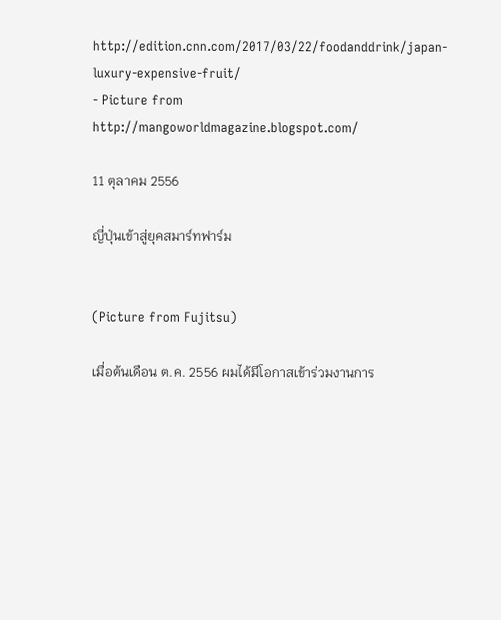http://edition.cnn.com/2017/03/22/foodanddrink/japan-luxury-expensive-fruit/
- Picture from http://mangoworldmagazine.blogspot.com/

11 ตุลาคม 2556

ญี่ปุ่นเข้าสู่ยุคสมาร์ทฟาร์ม


(Picture from Fujitsu)

เมื่อต้นเดือน ต.ค. 2556 ผมได้มีโอกาสเข้าร่วมงานการ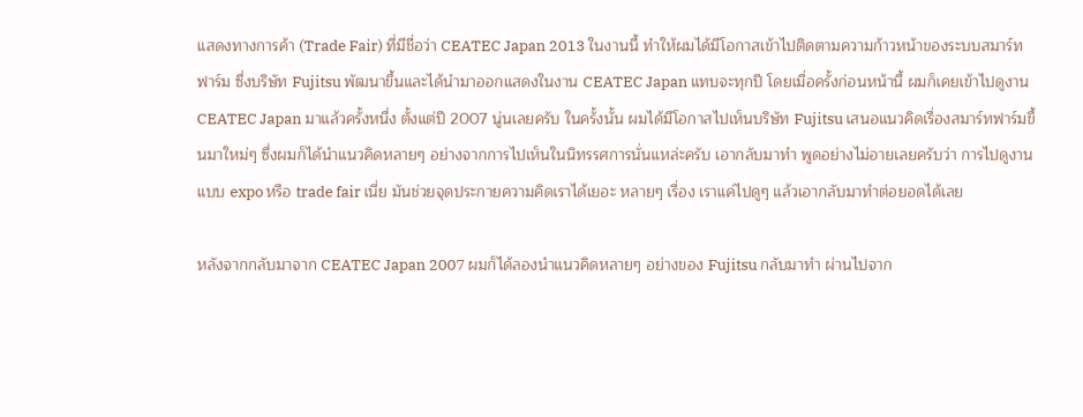แสดงทางการค้า (Trade Fair) ที่มีชื่อว่า CEATEC Japan 2013 ในงานนี้ ทำให้ผมได้มีโอกาสเข้าไปติดตามความก้าวหน้าของระบบสมาร์ทฟาร์ม ซึ่งบริษัท Fujitsu พัฒนาขึ้นและได้นำมาออกแสดงในงาน CEATEC Japan แทบจะทุกปี โดยเมื่อครั้งก่อนหน้านี้ ผมก็เคยเข้าไปดูงาน CEATEC Japan มาแล้วครั้งหนึ่ง ตั้งแต่ปี 2007 นู่นเลยครับ ในครั้งนั้น ผมได้มีโอกาสไปเห็นบริษัท Fujitsu เสนอแนวคิดเรื่องสมาร์ทฟาร์มขึ้นมาใหม่ๆ ซึ่งผมก็ได้นำแนวคิดหลายๆ อย่างจากการไปเห็นในนิทรรศการนั่นแหล่ะครับ เอากลับมาทำ พูดอย่างไม่อายเลยครับว่า การไปดูงานแบบ expo หรือ trade fair เนี่ย มันช่วยจุดประกายความคิดเราได้เยอะ หลายๆ เรื่อง เราแค่ไปดูๆ แล้วเอากลับมาทำต่อยอดได้เลย

หลังจากกลับมาจาก CEATEC Japan 2007 ผมก็ได้ลองนำแนวคิดหลายๆ อย่างของ Fujitsu กลับมาทำ ผ่านไปจาก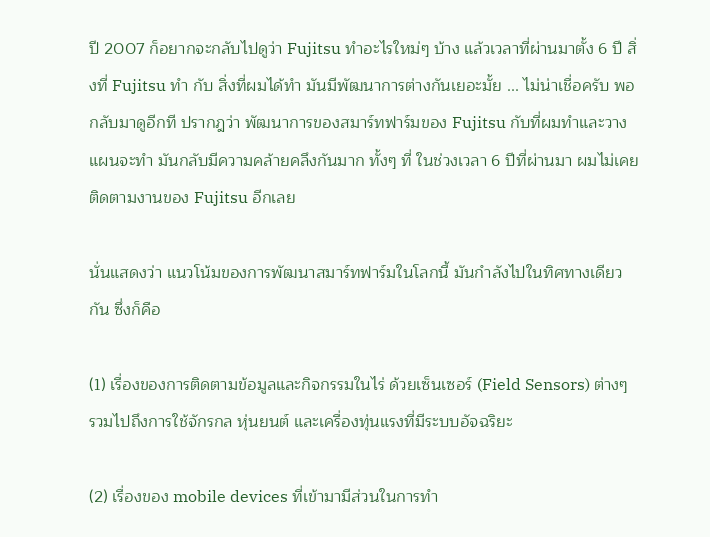ปี 2007 ก็อยากจะกลับไปดูว่า Fujitsu ทำอะไรใหม่ๆ บ้าง แล้วเวลาที่ผ่านมาตั้ง 6 ปี สิ่งที่ Fujitsu ทำ กับ สิ่งที่ผมได้ทำ มันมีพัฒนาการต่างกันเยอะมั้ย ... ไม่น่าเชื่อครับ พอกลับมาดูอีกที ปรากฎว่า พัฒนาการของสมาร์ทฟาร์มของ Fujitsu กับที่ผมทำและวางแผนจะทำ มันกลับมีความคล้ายคลึงกันมาก ทั้งๆ ที่ ในช่วงเวลา 6 ปีที่ผ่านมา ผมไม่เคยติดตามงานของ Fujitsu อีกเลย

นั่นแสดงว่า แนวโน้มของการพัฒนาสมาร์ทฟาร์มในโลกนี้ มันกำลังไปในทิศทางเดียวกัน ซึ่งก็คือ

(1) เรื่องของการติดตามข้อมูลและกิจกรรมในไร่ ด้วยเซ็นเซอร์ (Field Sensors) ต่างๆ รวมไปถึงการใช้จักรกล หุ่นยนต์ และเครื่องทุ่นแรงที่มีระบบอัจฉริยะ

(2) เรื่องของ mobile devices ที่เข้ามามีส่วนในการทำ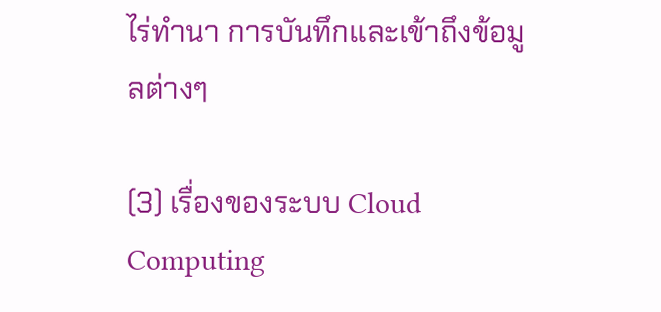ไร่ทำนา การบันทึกและเข้าถึงข้อมูลต่างๆ

(3) เรื่องของระบบ Cloud Computing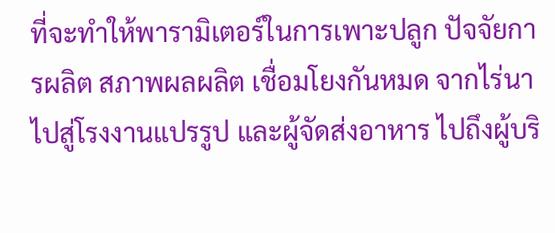ที่จะทำให้พารามิเตอร์ในการเพาะปลูก ปัจจัยการผลิต สภาพผลผลิต เชื่อมโยงกันหมด จากไร่นาไปสู่โรงงานแปรรูป และผู้จัดส่งอาหาร ไปถึงผู้บริ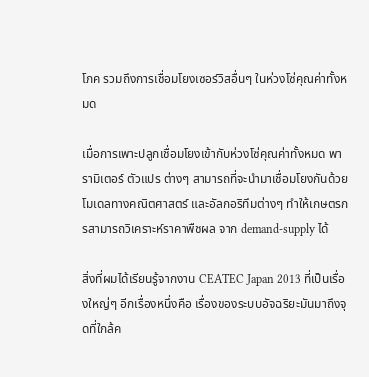โภค รวมถึงการเชื่อมโยงเซอร์วิสอื่นๆ ในห่วงโซ่คุณค่าทั้งหมด

เมื่อการเพาะปลูกเชื่อมโยงเข้ากับห่วงโซ่คุณค่าทั้งหมด พารามิเตอร์ ตัวแปร ต่างๆ สามารถที่จะนำมาเชื่อมโยงกันด้วยโมเดลทางคณิตศาสตร์ และอัลกอริทึมต่างๆ ทำให้เกษตรกรสามารถวิเคราะห์ราคาพืชผล จาก demand-supply ได้

สิ่งที่ผมได้เรียนรู้จากงาน CEATEC Japan 2013 ที่เป็นเรื่องใหญ่ๆ อีกเรื่องหนึ่งคือ เรื่องของระบบอัจฉริยะมันมาถึงจุดที่ใกล้ค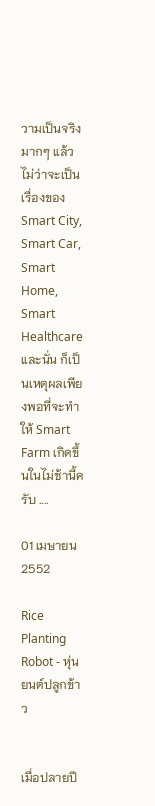วามเป็นจริงมากๆ แล้ว ไม่ว่าจะเป็นเรื่องของ Smart City, Smart Car, Smart Home, Smart Healthcare และนั่น ก็เป็นเหตุผลเพียงพอที่จะทำให้ Smart Farm เกิดขึ้นในไม่ช้านี้ครับ ....

01 เมษายน 2552

Rice Planting Robot - หุ่นยนต์ปลูกข้าว


เมื่อปลายปี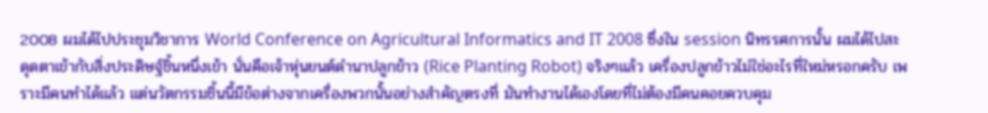2008 ผมได้ไปประชุมวิชาการ World Conference on Agricultural Informatics and IT 2008 ซึ่งใน session นิทรรศการนั้น ผมได้ไปสะดุดตาเข้ากับสิ่งประดิษฐ์ชิ้นหนึ่งเข้า นั่นคือเจ้าหุ่นยนต์ดำนาปลูกข้าว (Rice Planting Robot) จริงๆแล้ว เครื่องปลูกข้าวไม่ใช่อะไรที่ใหม่หรอกครับ เพราะมีคนทำได้แล้ว แต่นวัตกรรมชิ้นนี้มีข้อต่างจากเครื่องพวกนั้นอย่างสำคัญตรงที่ มันทำงานได้เองโดยที่ไม่ต้องมีคนคอยควบคุม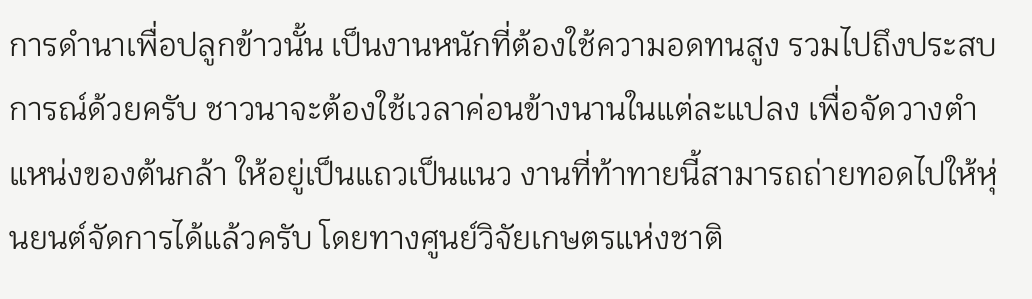การดำนาเพื่อปลูกข้าวนั้น เป็นงานหนักที่ต้องใช้ความอดทนสูง รวมไปถึงประสบการณ์ด้วยครับ ชาวนาจะต้องใช้เวลาค่อนข้างนานในแต่ละแปลง เพื่อจัดวางตำแหน่งของต้นกล้า ให้อยู่เป็นแถวเป็นแนว งานที่ท้าทายนี้สามารถถ่ายทอดไปให้หุ่นยนต์จัดการได้แล้วครับ โดยทางศูนย์วิจัยเกษตรแห่งชาติ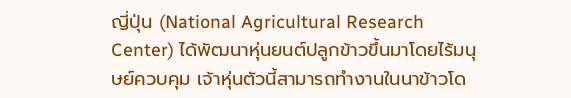ญี่ปุ่น (National Agricultural Research Center) ได้พัฒนาหุ่นยนต์ปลูกข้าวขึ้นมาโดยไร้มนุษย์ควบคุม เจ้าหุ่นตัวนี้สามารถทำงานในนาข้าวโด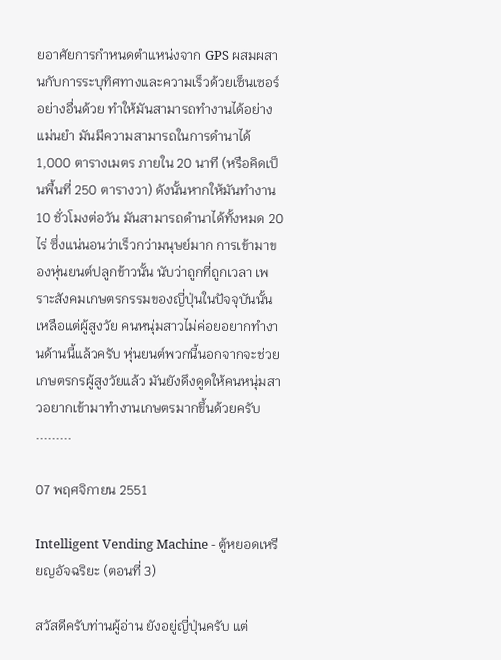ยอาศัยการกำหนดตำแหน่งจาก GPS ผสมผสานกับการระบุทิศทางและความเร็วด้วยเซ็นเซอร์อย่างอื่นด้วย ทำให้มันสามารถทำงานได้อย่างแม่นยำ มันมีความสามารถในการดำนาได้ 1,000 ตารางเมตร ภายใน 20 นาที (หรือคิดเป็นพื้นที่ 250 ตารางวา) ดังนั้นหากให้มันทำงาน 10 ชั่วโมงต่อวัน มันสามารถดำนาได้ทั้งหมด 20 ไร่ ซึ่งแน่นอนว่าเร็วกว่ามนุษย์มาก การเข้ามาของหุ่นยนต์ปลูกข้าวนั้น นับว่าถูกที่ถูกเวลา เพราะสังคมเกษตรกรรมของญี่ปุ่นในปัจจุบันนั้น เหลือแต่ผู้สูงวัย คนหนุ่มสาวไม่ค่อยอยากทำงานด้านนี้แล้วครับ หุ่นยนต์พวกนี้นอกจากจะช่วยเกษตรกรผู้สูงวัยแล้ว มันยังดึงดูดให้คนหนุ่มสาวอยากเข้ามาทำงานเกษตรมากขึ้นด้วยครับ .........

07 พฤศจิกายน 2551

Intelligent Vending Machine - ตู้หยอดเหรียญอัจฉริยะ (ตอนที่ 3)

สวัสดีครับท่านผู้อ่าน ยังอยู่ญี่ปุ่นครับ แต่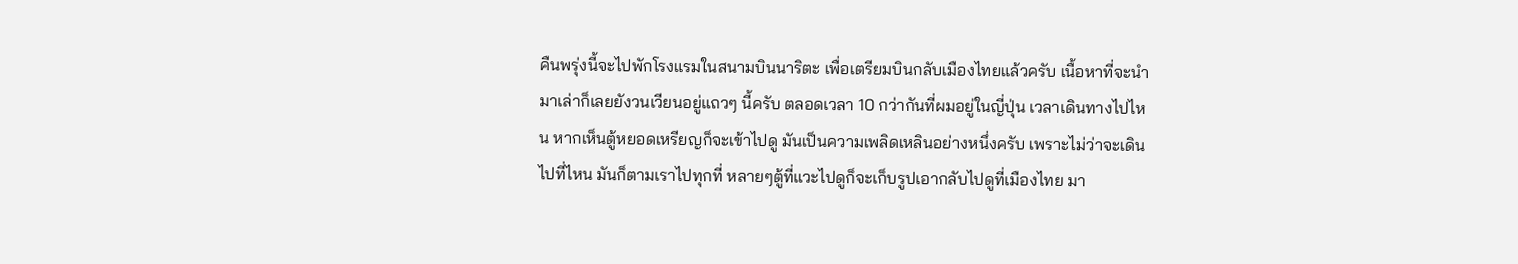คืนพรุ่งนี้จะไปพักโรงแรมในสนามบินนาริตะ เพื่อเตรียมบินกลับเมืองไทยแล้วครับ เนื้อหาที่จะนำมาเล่าก็เลยยังวนเวียนอยู่แถวๆ นี้ครับ ตลอดเวลา 10 กว่ากันที่ผมอยู่ในญี่ปุ่น เวลาเดินทางไปไหน หากเห็นตู้หยอดเหรียญก็จะเข้าไปดู มันเป็นความเพลิดเหลินอย่างหนึ่งครับ เพราะไม่ว่าจะเดินไปที่ไหน มันก็ตามเราไปทุกที่ หลายๆตู้ที่แวะไปดูก็จะเก็บรูปเอากลับไปดูที่เมืองไทย มา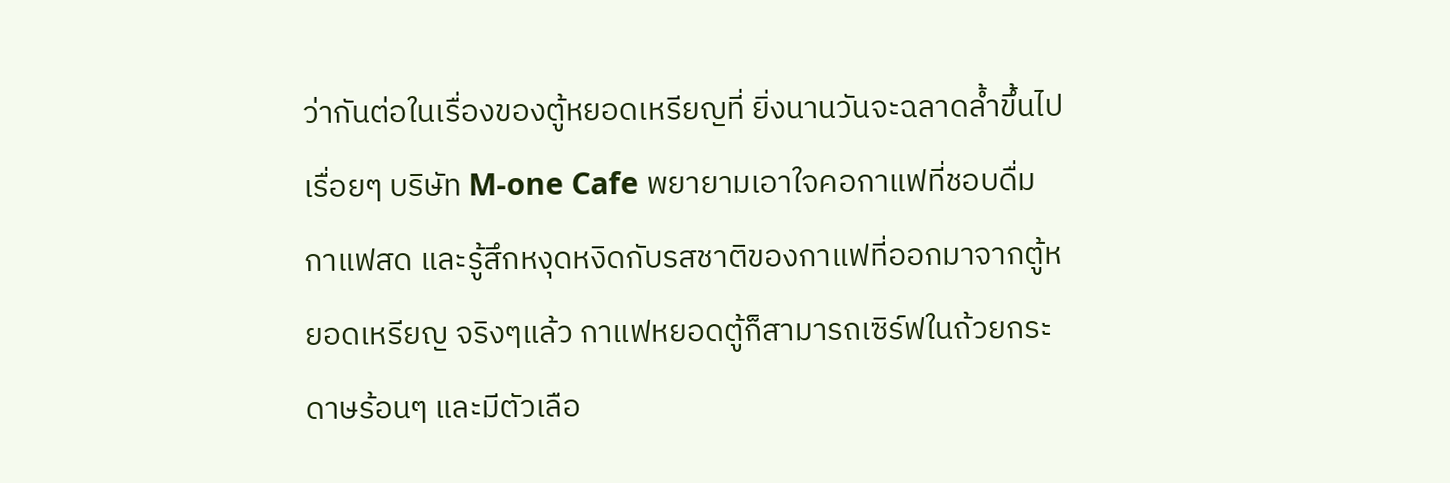ว่ากันต่อในเรื่องของตู้หยอดเหรียญที่ ยิ่งนานวันจะฉลาดล้ำขึ้นไปเรื่อยๆ บริษัท M-one Cafe พยายามเอาใจคอกาแฟที่ชอบดื่มกาแฟสด และรู้สึกหงุดหงิดกับรสชาติของกาแฟที่ออกมาจากตู้หยอดเหรียญ จริงๆแล้ว กาแฟหยอดตู้ก็สามารถเซิร์ฟในถ้วยกระดาษร้อนๆ และมีตัวเลือ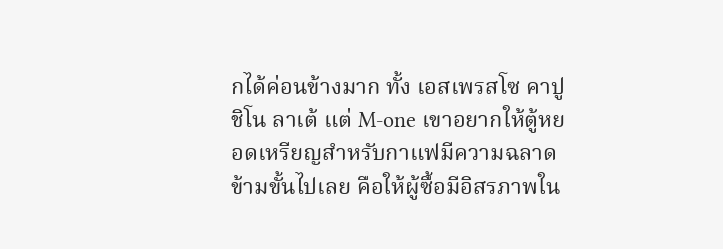กได้ค่อนข้างมาก ทั้ง เอสเพรสโซ คาปูชิโน ลาเต้ แต่ M-one เขาอยากให้ตู้หยอดเหรียญสำหรับกาแฟมีความฉลาดข้ามขั้นไปเลย คือให้ผู้ซื้อมีอิสรภาพใน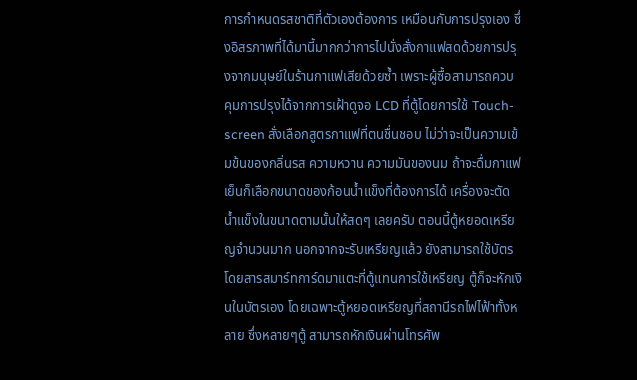การกำหนดรสชาติที่ตัวเองต้องการ เหมือนกับการปรุงเอง ซึ่งอิสรภาพที่ได้มานี้มากกว่าการไปนั่งสั่งกาแฟสดด้วยการปรุงจากมนุษย์ในร้านกาแฟเสียด้วยซ้ำ เพราะผู้ซื้อสามารถควบคุมการปรุงได้จากการเฝ้าดูจอ LCD ที่ตู้โดยการใช้ Touch-screen สั่งเลือกสูตรกาแฟที่ตนชื่นชอบ ไม่ว่าจะเป็นความเข้มข้นของกลิ่นรส ความหวาน ความมันของนม ถ้าจะดื่มกาแฟเย็นก็เลือกขนาดของก้อนน้ำแข็งที่ต้องการได้ เครื่องจะตัดน้ำแข็งในขนาดตามนั้นให้สดๆ เลยครับ ตอนนี้ตู้หยอดเหรียญจำนวนมาก นอกจากจะรับเหรียญแล้ว ยังสามารถใช้บัตรโดยสารสมาร์ทการ์ดมาแตะที่ตู้แทนการใช้เหรียญ ตู้ก็จะหักเงินในบัตรเอง โดยเฉพาะตู้หยอดเหรียญที่สถานีรถไฟไฟ้าทั้งหลาย ซึ่งหลายๆตู้ สามารถหักเงินผ่านโทรศัพ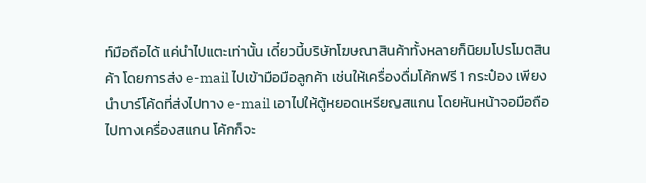ท์มือถือได้ แค่นำไปแตะเท่านั้น เดี๋ยวนี้บริษัทโฆษณาสินค้าทั้งหลายก็นิยมโปรโมตสินค้า โดยการส่ง e-mail ไปเข้ามือมือลูกค้า เช่นให้เครื่องดื่มโค้กฟรี 1 กระป๋อง เพียงนำบาร์โค้ดที่ส่งไปทาง e-mail เอาไปให้ตู้หยอดเหรียญสแกน โดยหันหน้าจอมือถือไปทางเครื่องสแกน โค้กก็จะ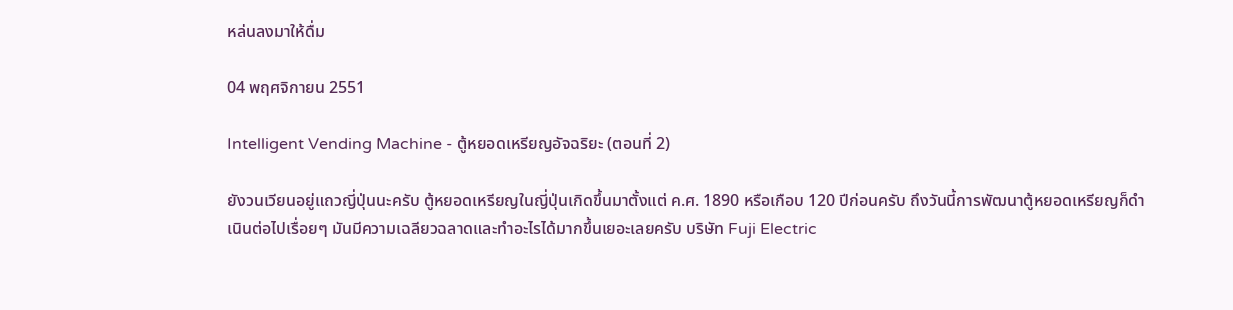หล่นลงมาให้ดื่ม

04 พฤศจิกายน 2551

Intelligent Vending Machine - ตู้หยอดเหรียญอัจฉริยะ (ตอนที่ 2)

ยังวนเวียนอยู่แถวญี่ปุ่นนะครับ ตู้หยอดเหรียญในญี่ปุ่นเกิดขึ้นมาตั้งแต่ ค.ศ. 1890 หรือเกือบ 120 ปีก่อนครับ ถึงวันนี้การพัฒนาตู้หยอดเหรียญก็ดำเนินต่อไปเรื่อยๆ มันมีความเฉลียวฉลาดและทำอะไรได้มากขึ้นเยอะเลยครับ บริษัท Fuji Electric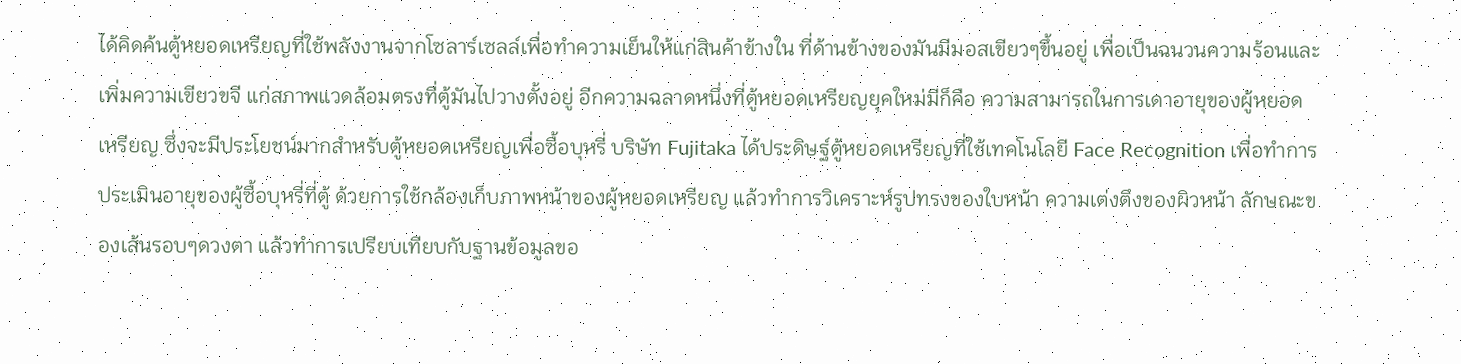ได้คิดค้นตู้หยอดเหรียญที่ใช้พลังงานจากโซลาร์เซลล์เพื่อทำความเย็นให้แก่สินค้าข้างใน ที่ด้านข้างของมันมีมอสเขียวๆขึ้นอยู่ เพื่อเป็นฉนวนความร้อนและเพิ่มความเขียวขจี แก่สภาพแวดล้อมตรงที่ตู้มันไปวางตั้งอยู่ อีกความฉลาดหนึ่งที่ตู้หยอดเหรียญยุคใหม่มีก็คือ ความสามารถในการเดาอายุของผู้หยอดเหรียญ ซึ่งจะมีประโยชน์มากสำหรับตู้หยอดเหรียญเพื่อซื้อบุหรี่ บริษัท Fujitaka ได้ประดิษฐ์ตู้หยอดเหรียญที่ใช้เทคโนโลยี Face Recognition เพื่อทำการประเมินอายุของผู้ซื้อบุหรี่ที่ตู้ ด้วยการใช้กล้องเก็บภาพหน้าของผู้หยอดเหรียญ แล้วทำการวิเคราะห์รูปทรงของใบหน้า ความเต่งตึงของผิวหน้า ลักษณะของเส้นรอบๆดวงตา แล้วทำการเปรียบเทียบกับฐานข้อมูลขอ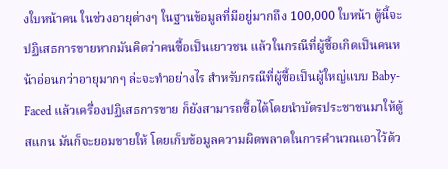งใบหน้าคน ในช่วงอายุต่างๆ ในฐานข้อมูลที่มีอยู่มากถึง 100,000 ใบหน้า ตู้นี้จะปฏิเสธการขายหากมันคิดว่าคนซื้อเป็นเยาวชน แล้วในกรณีที่ผู้ซื้อเกิดเป็นคนหน้าอ่อนกว่าอายุมากๆ ล่ะจะทำอย่างไร สำหรับกรณีที่ผู้ซื้อเป็นผู้ใหญ่แบบ Baby-Faced แล้วเครื่องปฏิเสธการขาย ก็ยังสามารถซื้อได้โดยนำบัตรประชาชนมาให้ตู้สแกน มันก็จะยอมขายให้ โดยเก็บข้อมูลความผิดพลาดในการคำนวณเอาไว้ด้ว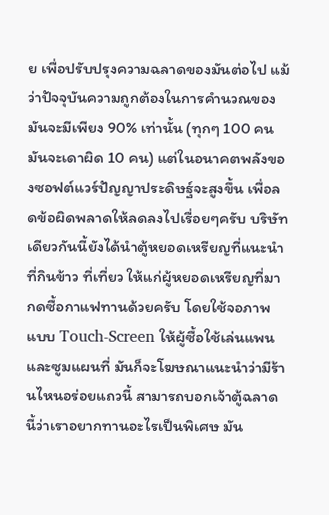ย เพื่อปรับปรุงความฉลาดของมันต่อไป แม้ว่าปัจจุบันความถูกต้องในการคำนวณของมันจะมีเพียง 90% เท่านั้น (ทุกๆ 100 คน มันจะเดาผิด 10 คน) แต่ในอนาคตพลังของซอฟต์แวร์ปัญญาประดิษฐ์จะสูงขึ้น เพื่อลดข้อผิดพลาดให้ลดลงไปเรื่อยๆครับ บริษัทเดียวกันนี้ยังได้นำตู้หยอดเหรียญที่แนะนำที่กินข้าว ที่เที่ยว ให้แก่ผู้หยอดเหรียญที่มากดซื้อกาแฟทานด้วยครับ โดยใช้จอภาพแบบ Touch-Screen ให้ผู้ซื้อใช้เล่นแพนและซูมแผนที่ มันก็จะโฆษณาแนะนำว่ามีร้านไหนอร่อยแถวนี้ สามารถบอกเจ้าตู้ฉลาดนี้ว่าเราอยากทานอะไรเป็นพิเศษ มัน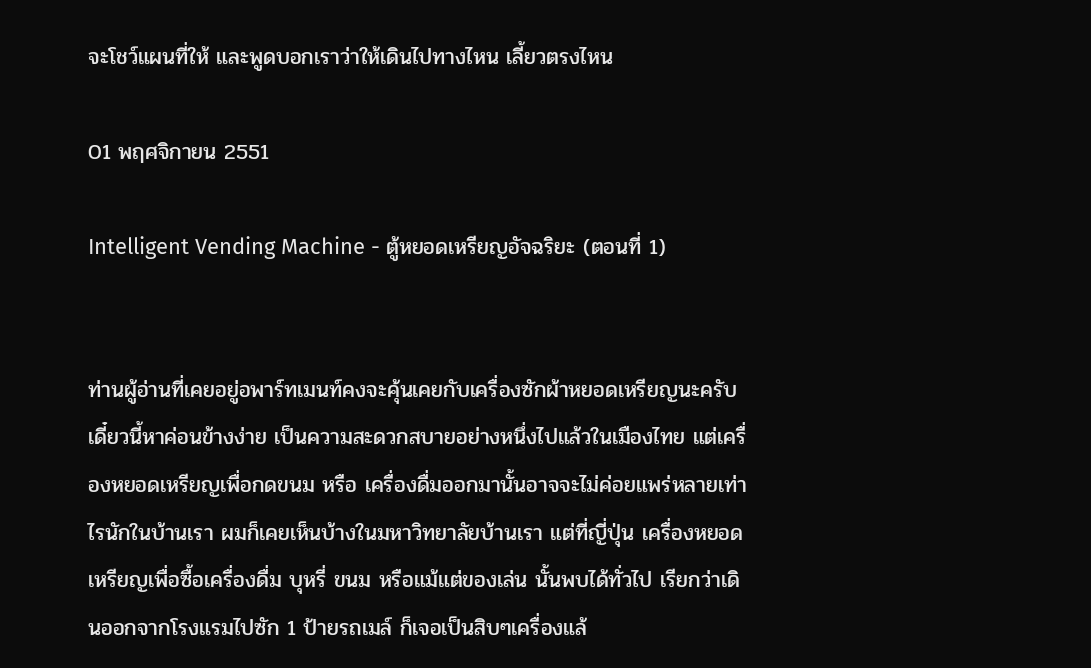จะโชว์แผนที่ให้ และพูดบอกเราว่าให้เดินไปทางไหน เลี้ยวตรงไหน

01 พฤศจิกายน 2551

Intelligent Vending Machine - ตู้หยอดเหรียญอัจฉริยะ (ตอนที่ 1)


ท่านผู้อ่านที่เคยอยู่อพาร์ทเมนท์คงจะคุ้นเคยกับเครื่องซักผ้าหยอดเหรียญนะครับ เดี๋ยวนี้หาค่อนข้างง่าย เป็นความสะดวกสบายอย่างหนึ่งไปแล้วในเมืองไทย แต่เครื่องหยอดเหรียญเพื่อกดขนม หรือ เครื่องดื่มออกมานั้นอาจจะไม่ค่อยแพร่หลายเท่าไรนักในบ้านเรา ผมก็เคยเห็นบ้างในมหาวิทยาลัยบ้านเรา แต่ที่ญี่ปุ่น เครื่องหยอดเหรียญเพื่อซื้อเครื่องดื่ม บุหรี่ ขนม หรือแม้แต่ของเล่น นั้นพบได้ทั่วไป เรียกว่าเดินออกจากโรงแรมไปซัก 1 ป้ายรถเมล์ ก็เจอเป็นสิบๆเครื่องแล้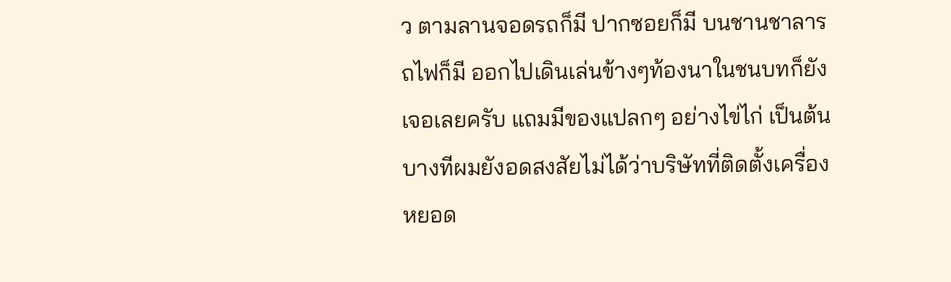ว ตามลานจอดรถก็มี ปากซอยก็มี บนชานชาลารถไฟก็มี ออกไปเดินเล่นข้างๆท้องนาในชนบทก็ยังเจอเลยครับ แถมมีของแปลกๆ อย่างไข่ไก่ เป็นต้น บางทีผมยังอดสงสัยไม่ได้ว่าบริษัทที่ติดตั้งเครื่องหยอด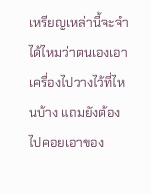เหรียญเหล่านี้จะจำได้ไหมว่าตนเองเอาเครื่องไปวางไว้ที่ไหนบ้าง แถมยังต้องไปคอยเอาของ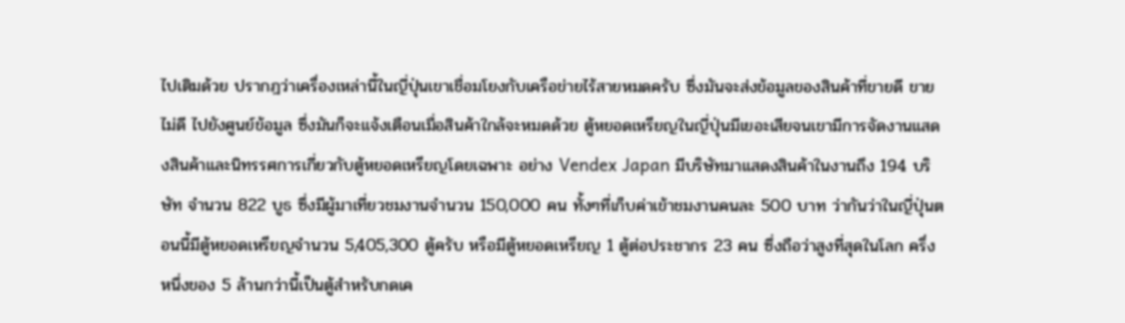ไปเติมด้วย ปรากฎว่าเครื่องเหล่านี้ในญี่ปุ่นเขาเชื่อมโยงกับเครือข่ายไร้สายหมดครับ ซึ่งมันจะส่งข้อมูลของสินค้าที่ขายดี ขายไม่ดี ไปยังศูนย์ข้อมูล ซึ่งมันก็จะแจ้งเตือนเมื่อสินค้าใกล้จะหมดด้วย ตู้หยอดเหรียญในญี่ปุ่นมีเยอะเสียจนเขามีการจัดงานแสดงสินค้าและนิทรรศการเกี่ยวกับตู้หยอดเหรียญโดยเฉพาะ อย่าง Vendex Japan มีบริษัทมาแสดงสินค้าในงานถึง 194 บริษัท จำนวน 822 บูธ ซึ่งมีผู้มาเที่ยวชมงานจำนวน 150,000 คน ทั้งๆที่เก็บค่าเข้าชมงานคนละ 500 บาท ว่ากันว่าในญี่ปุ่นตอนนี้มีตู้หยอดเหรียญจำนวน 5,405,300 ตู้ครับ หรือมีตู้หยอดเหรียญ 1 ตู้ต่อประชากร 23 คน ซึ่งถือว่าสูงที่สุดในโลก ครึ่งหนึ่งของ 5 ล้านกว่านี้เป็นตู้สำหรับกดเค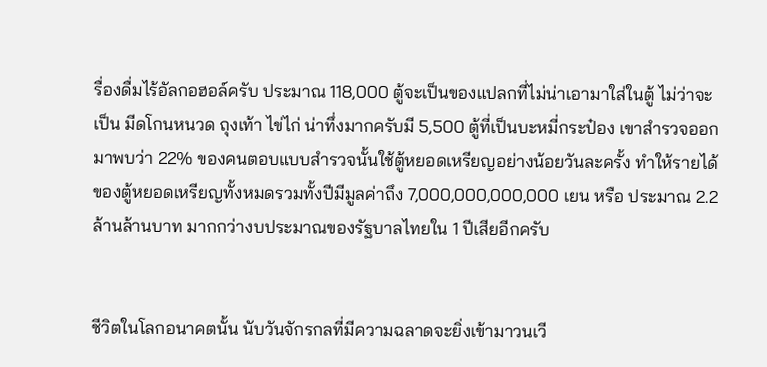รื่องดื่มไร้อัลกอฮอล์ครับ ประมาณ 118,000 ตู้จะเป็นของแปลกที่ไม่น่าเอามาใส่ในตู้ ไม่ว่าจะเป็น มีดโกนหนวด ถุงเท้า ไข่ไก่ น่าทึ่งมากครับมี 5,500 ตู้ที่เป็นบะหมี่กระป๋อง เขาสำรวจออกมาพบว่า 22% ของคนตอบแบบสำรวจนั้นใช้ตู้หยอดเหรียญอย่างน้อยวันละครั้ง ทำให้รายได้ของตู้หยอดเหรียญทั้งหมดรวมทั้งปีมีมูลค่าถึง 7,000,000,000,000 เยน หรือ ประมาณ 2.2 ล้านล้านบาท มากกว่างบประมาณของรัฐบาลไทยใน 1 ปีเสียอีกครับ


ชีวิตในโลกอนาคตนั้น นับวันจักรกลที่มีความฉลาดจะยิ่งเข้ามาวนเวี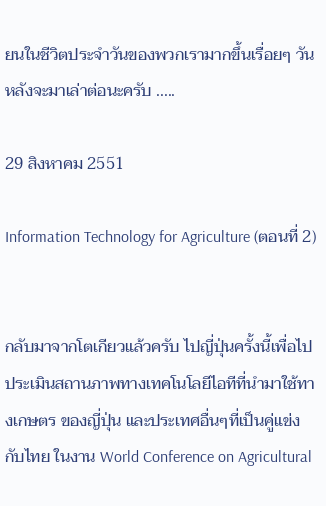ยนในชีวิตประจำวันของพวกเรามากขึ้นเรื่อยๆ วันหลังจะมาเล่าต่อนะครับ .....

29 สิงหาคม 2551

Information Technology for Agriculture (ตอนที่ 2)


กลับมาจากโตเกียวแล้วครับ ไปญี่ปุ่นครั้งนี้เพื่อไปประเมินสถานภาพทางเทคโนโลยีไอทีที่นำมาใช้ทางเกษตร ของญี่ปุ่น และประเทศอื่นๆที่เป็นคู่แข่งกับไทย ในงาน World Conference on Agricultural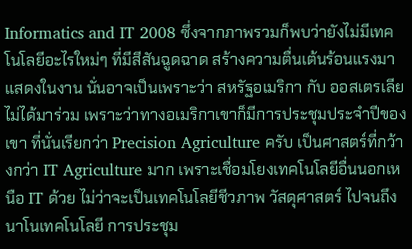Informatics and IT 2008 ซึ่งจากภาพรวมก็พบว่ายังไม่มีเทคโนโลยีอะไรใหม่ๆ ที่มีสีสันฉูดฉาด สร้างความตื่นเต้นร้อนแรงมาแสดงในงาน นั่นอาจเป็นเพราะว่า สหรัฐอเมริกา กับ ออสเตรเลีย ไม่ได้มาร่วม เพราะว่าทางอเมริกาเขาก็มีการประชุมประจำปีของเขา ที่นั่นเรียกว่า Precision Agriculture ครับ เป็นศาสตร์ที่กว้างกว่า IT Agriculture มาก เพราะเชื่อมโยงเทคโนโลยีอื่นนอกเหนือ IT ด้วย ไม่ว่าจะเป็นเทคโนโลยีชีวภาพ วัสดุศาสตร์ ไปจนถึงนาโนเทคโนโลยี การประชุม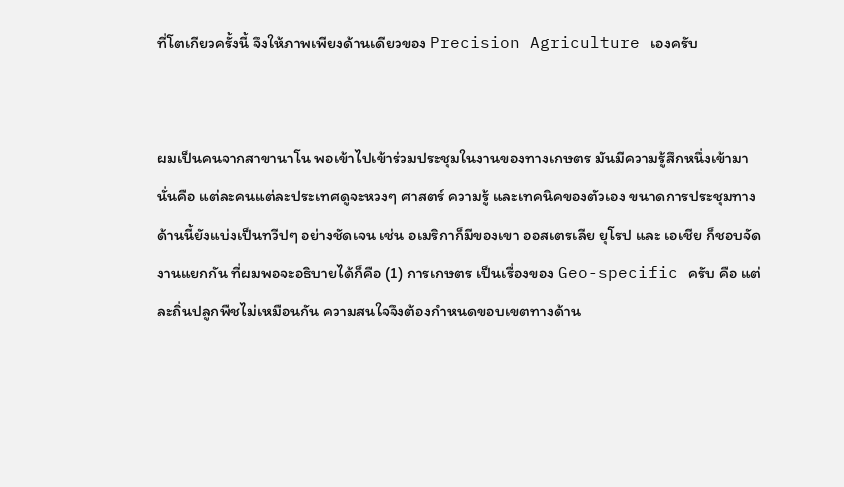ที่โตเกียวครั้งนี้ จึงให้ภาพเพียงด้านเดียวของ Precision Agriculture เองครับ


ผมเป็นคนจากสาขานาโน พอเข้าไปเข้าร่วมประชุมในงานของทางเกษตร มันมีความรู้สึกหนึ่งเข้ามา นั่นคือ แต่ละคนแต่ละประเทศดูจะหวงๆ ศาสตร์ ความรู้ และเทคนิคของตัวเอง ขนาดการประชุมทางด้านนี้ยังแบ่งเป็นทวีปๆ อย่างชัดเจน เช่น อเมริกาก็มีของเขา ออสเตรเลีย ยุโรป และ เอเชีย ก็ชอบจัดงานแยกกัน ที่ผมพอจะอธิบายได้ก็คือ (1) การเกษตร เป็นเรื่องของ Geo-specific ครับ คือ แต่ละถิ่นปลูกพืชไม่เหมือนกัน ความสนใจจึงต้องกำหนดขอบเขตทางด้าน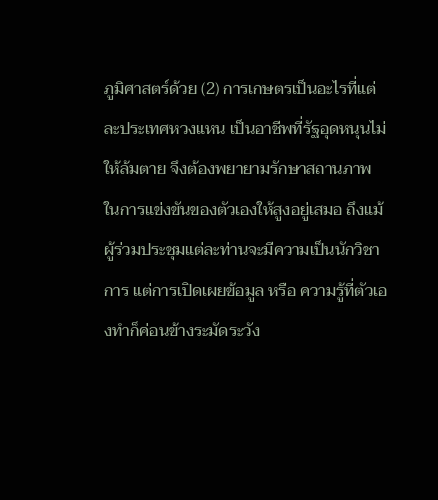ภูมิศาสตร์ด้วย (2) การเกษตรเป็นอะไรที่แต่ละประเทศหวงแหน เป็นอาชีพที่รัฐอุดหนุนไม่ให้ล้มตาย จึงต้องพยายามรักษาสถานภาพในการแข่งขันของตัวเองให้สูงอยู่เสมอ ถึงแม้ผู้ร่วมประชุมแต่ละท่านจะมีความเป็นนักวิชาการ แต่การเปิดเผยข้อมูล หรือ ความรู้ที่ตัวเองทำก็ค่อนข้างระมัดระวัง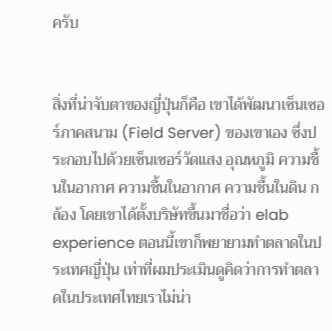ครับ


สิ่งที่น่าจับตาของญี่ปุ่นก็คือ เขาได้พัฒนาเซ็นเซอร์ภาคสนาม (Field Server) ของเขาเอง ซึ่งประกอบไปด้วยเซ็นเซอร์วัดแสง อุณหภูมิ ความชื้นในอากาศ ความชื้นในอากาศ ความชื้นในดิน กล้อง โดยเขาได้ตั้งบริษัทขึ้นมาชื่อว่า elab experience ตอนนี้เขาก็พยายามทำตลาดในประเทศญี่ปุ่น เท่าที่ผมประเมินดูคิดว่าการทำตลาดในประเทศไทยเราไม่น่า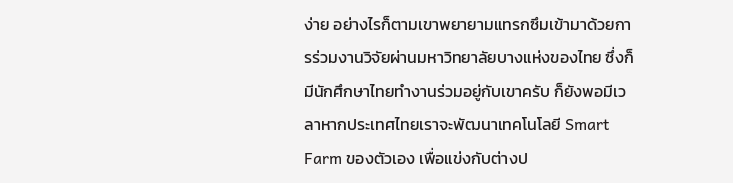ง่าย อย่างไรก็ตามเขาพยายามแทรกซึมเข้ามาด้วยการร่วมงานวิจัยผ่านมหาวิทยาลัยบางแห่งของไทย ซึ่งก็มีนักศึกษาไทยทำงานร่วมอยู่กับเขาครับ ก็ยังพอมีเวลาหากประเทศไทยเราจะพัฒนาเทคโนโลยี Smart Farm ของตัวเอง เพื่อแข่งกับต่างป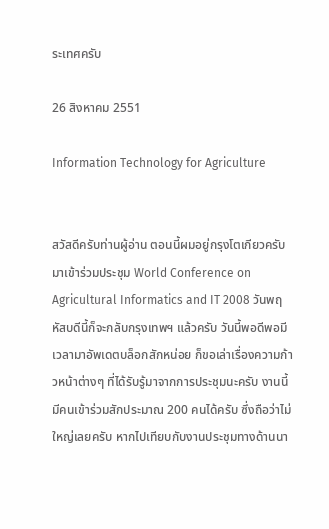ระเทศครับ

26 สิงหาคม 2551

Information Technology for Agriculture


สวัสดีครับท่านผู้อ่าน ตอนนี้ผมอยู่กรุงโตเกียวครับ มาเข้าร่วมประชุม World Conference on Agricultural Informatics and IT 2008 วันพฤหัสบดีนี้ก็จะกลับกรุงเทพฯ แล้วครับ วันนี้พอดีพอมีเวลามาอัพเดตบล็อกสักหน่อย ก็ขอเล่าเรื่องความก้าวหน้าต่างๆ ที่ได้รับรู้มาจากการประชุมนะครับ งานนี้มีคนเข้าร่วมสักประมาณ 200 คนได้ครับ ซึ่งถือว่าไม่ใหญ่เลยครับ หากไปเทียบกับงานประชุมทางด้านนา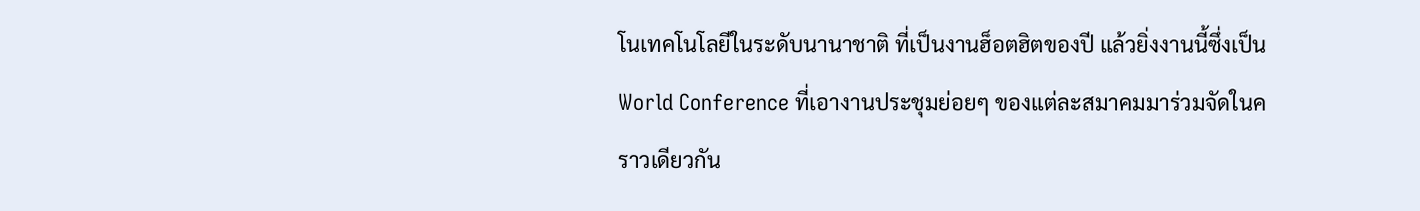โนเทคโนโลยีในระดับนานาชาติ ที่เป็นงานฮ็อตฮิตของปี แล้วยิ่งงานนี้ซึ่งเป็น World Conference ที่เอางานประชุมย่อยๆ ของแต่ละสมาคมมาร่วมจัดในคราวเดียวกัน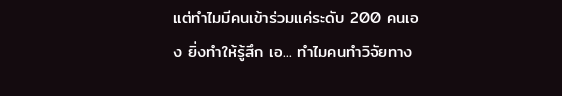แต่ทำไมมีคนเข้าร่วมแค่ระดับ 200 คนเอง ยิ่งทำให้รู้สึก เอ... ทำไมคนทำวิจัยทาง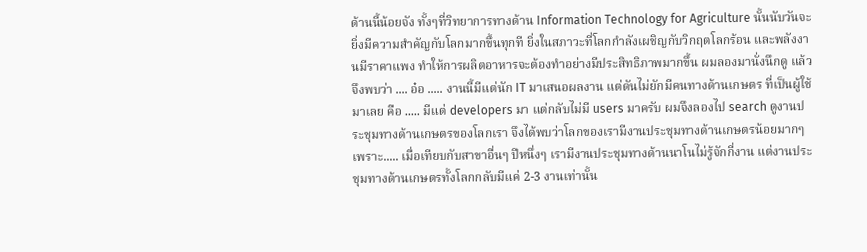ด้านนี้น้อยจัง ทั้งๆที่วิทยาการทางด้าน Information Technology for Agriculture นั้นนับวันจะยิ่งมีความสำคัญกับโลกมากขึ้นทุกที ยิ่งในสภาวะที่โลกกำลังเผชิญกับวิกฤตโลกร้อน และพลังงานมีราคาแพง ทำให้การผลิตอาหารจะต้องทำอย่างมีประสิทธิภาพมากขึ้น ผมลองมานั่งนึกดู แล้วจึงพบว่า .... อ๋อ ..... งานนี้มีแต่นัก IT มาเสนอผลงาน แต่ดันไม่ยักมีคนทางด้านเกษตร ที่เป็นผู้ใช้มาเลย คือ ..... มีแต่ developers มา แต่กลับไม่มี users มาครับ ผมจึงลองไป search ดูงานประชุมทางด้านเกษตรของโลกเรา จึงได้พบว่าโลกของเรามีงานประชุมทางด้านเกษตรน้อยมากๆ เพราะ..... เมื่อเทียบกับสาขาอื่นๆ ปีหนึ่งๆ เรามีงานประชุมทางด้านนาโนไม่รู้จักกี่งาน แต่งานประชุมทางด้านเกษตรทั้งโลกกลับมีแค่ 2-3 งานเท่านั้น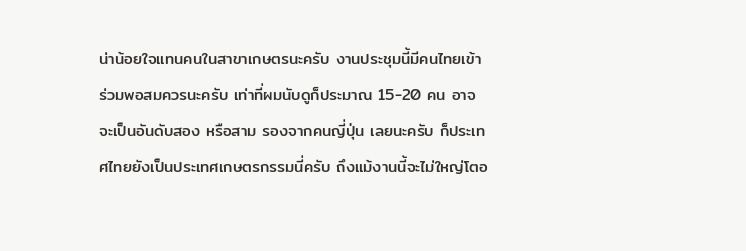น่าน้อยใจแทนคนในสาขาเกษตรนะครับ งานประชุมนี้มีคนไทยเข้าร่วมพอสมควรนะครับ เท่าที่ผมนับดูก็ประมาณ 15-20 คน อาจจะเป็นอันดับสอง หรือสาม รองจากคนญี่ปุ่น เลยนะครับ ก็ประเทศไทยยังเป็นประเทศเกษตรกรรมนี่ครับ ถึงแม้งานนี้จะไม่ใหญ่โตอ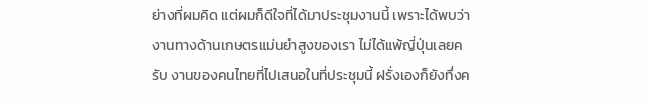ย่างที่ผมคิด แต่ผมก็ดีใจที่ได้มาประชุมงานนี้ เพราะได้พบว่างานทางด้านเกษตรแม่นยำสูงของเรา ไม่ได้แพ้ญี่ปุ่นเลยครับ งานของคนไทยที่ไปเสนอในที่ประชุมนี้ ฝรั่งเองก็ยังทึ่งค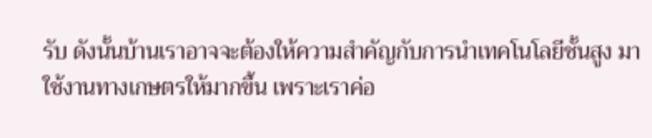รับ ดังนั้นบ้านเราอาจจะต้องให้ความสำคัญกับการนำเทคโนโลยีชั้นสูง มาใช้งานทางเกษตรให้มากขึ้น เพราะเราค่อ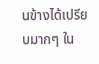นข้างได้เปรียบมากๆ ใน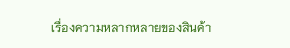เรื่องความหลากหลายของสินค้า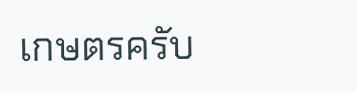เกษตรครับ